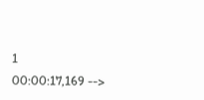1
00:00:17,169 -->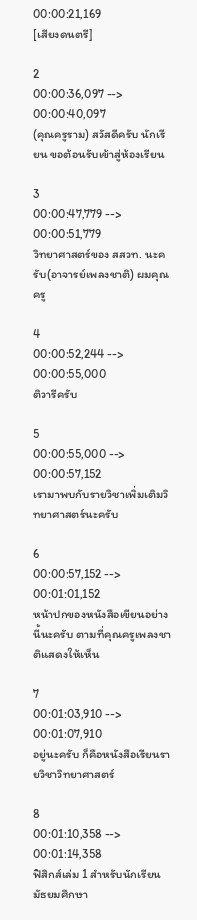00:00:21,169
[เสียงดนตรี]

2
00:00:36,097 --> 00:00:40,097
(คุณครูราม) สวัสดีครับ นักเรียน ขอต้อนรับเข้าสู่ห้องเรียน

3
00:00:47,779 --> 00:00:51,779
วิทยาศาสตร์ของ สสวท. นะครับ(อาจารย์เพลงชาติ) ผมคุณครู

4
00:00:52,244 --> 00:00:55,000
ติวารีครับ

5
00:00:55,000 --> 00:00:57,152
เรามาพบกับรายวิชาเพิ่มเติมวิทยาศาสตร์นะครับ

6
00:00:57,152 --> 00:01:01,152
หน้าปกของหนังสือเขียนอย่างนี้นะครับ ตามที่คุณครูเพลงชาติแสดงให้เห็น

7
00:01:03,910 --> 00:01:07,910
อยู่นะครับ ก็คือหนังสือเรียนรายวิชาวิทยาศาสตร์

8
00:01:10,358 --> 00:01:14,358
ฟิสิกส์เล่ม 1 สำหรับนักเรียนมัธยมศึกษา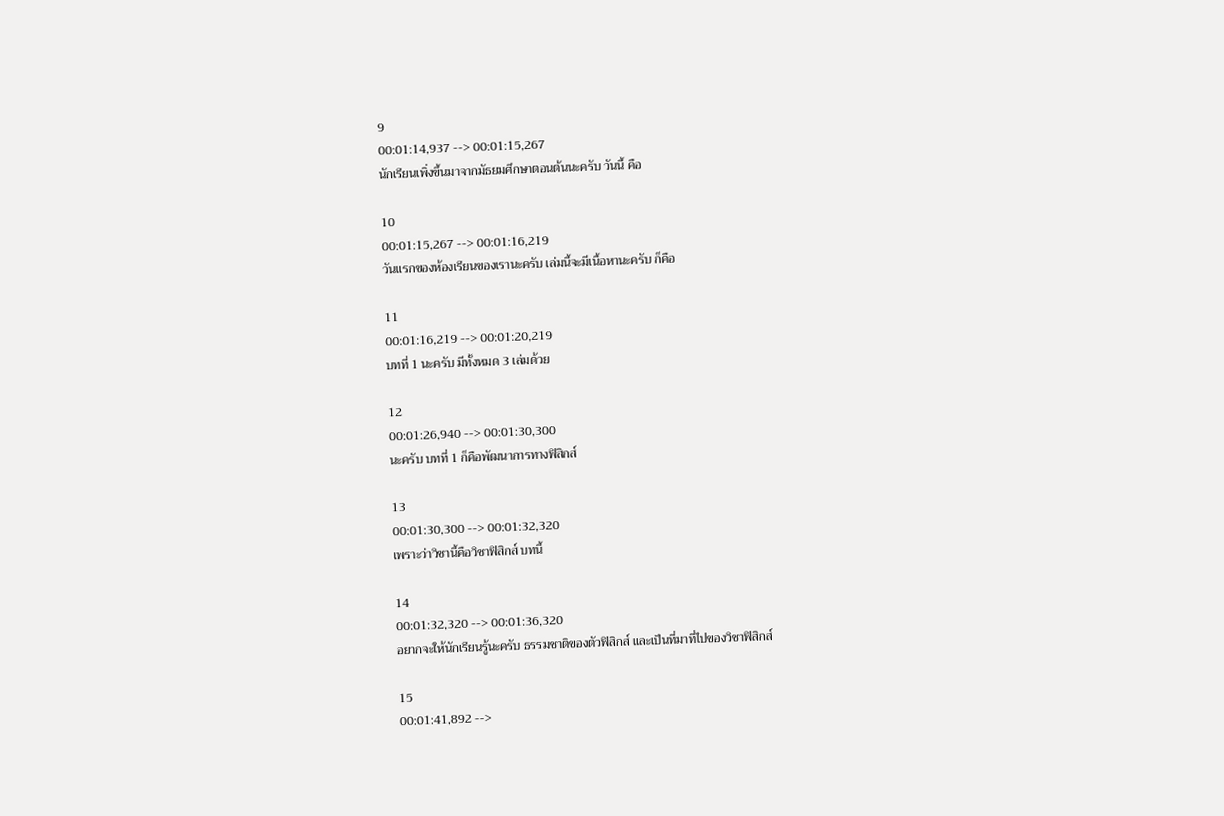9
00:01:14,937 --> 00:01:15,267
นักเรียนเพิ่งขึ้นมาจากมัธยมศึกษาตอนต้นนะครับ วันนี้ คือ

10
00:01:15,267 --> 00:01:16,219
วันแรกของห้องเรียนของเรานะครับ เล่มนี้จะมีเนื้อหานะครับ ก็คือ

11
00:01:16,219 --> 00:01:20,219
บทที่ 1 นะครับ มีทั้งหมด 3 เล่มด้วย

12
00:01:26,940 --> 00:01:30,300
นะครับ บทที่ 1 ก็คือพัฒนาการทางฟิสิกส์

13
00:01:30,300 --> 00:01:32,320
เพราะว่าวิชานี้คือวิชาฟิสิกส์ บทนี้

14
00:01:32,320 --> 00:01:36,320
อยากจะให้นักเรียนรู้นะครับ ธรรมชาติของตัวฟิสิกส์ และเป็นที่มาที่ไปของวิชาฟิสิกส์

15
00:01:41,892 -->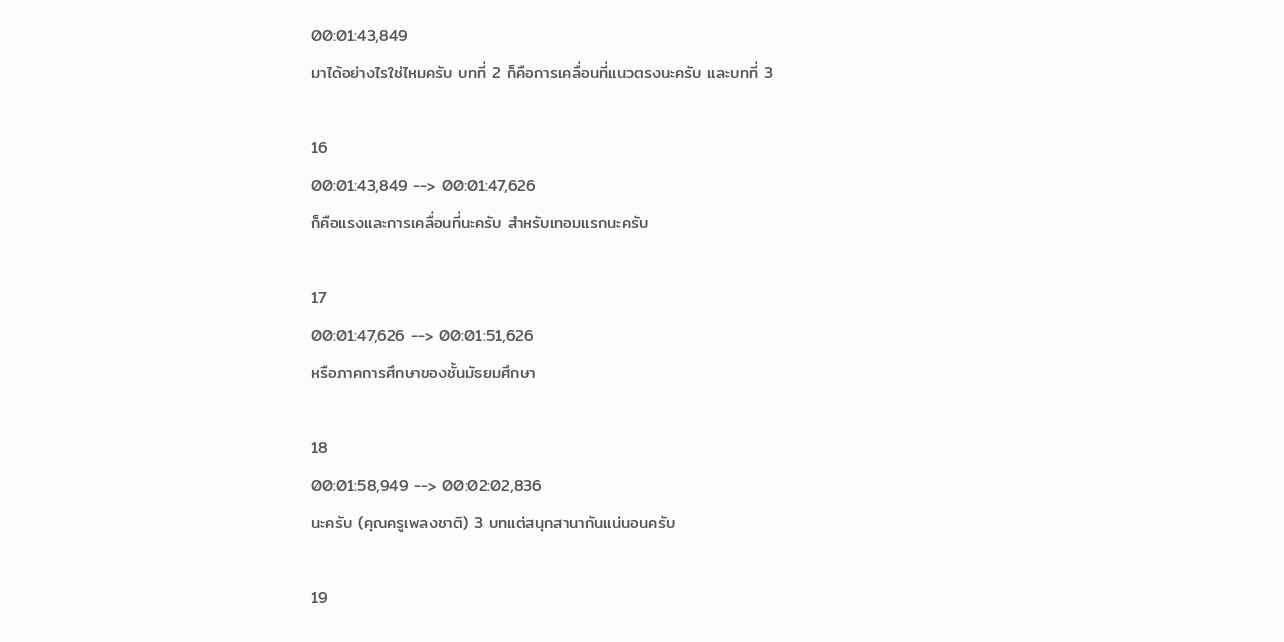00:01:43,849
มาได้อย่างไรใช่ไหมครับ บทที่ 2 ก็คือการเคลื่อนที่แนวตรงนะครับ และบทที่ 3

16
00:01:43,849 --> 00:01:47,626
ก็คือแรงและการเคลื่อนที่นะครับ สำหรับเทอมแรกนะครับ

17
00:01:47,626 --> 00:01:51,626
หรือภาคการศึกษาของชั้นมัธยมศึกษา

18
00:01:58,949 --> 00:02:02,836
นะครับ (คุณครูเพลงชาติ) 3 บทแต่สนุกสานากันแน่นอนครับ

19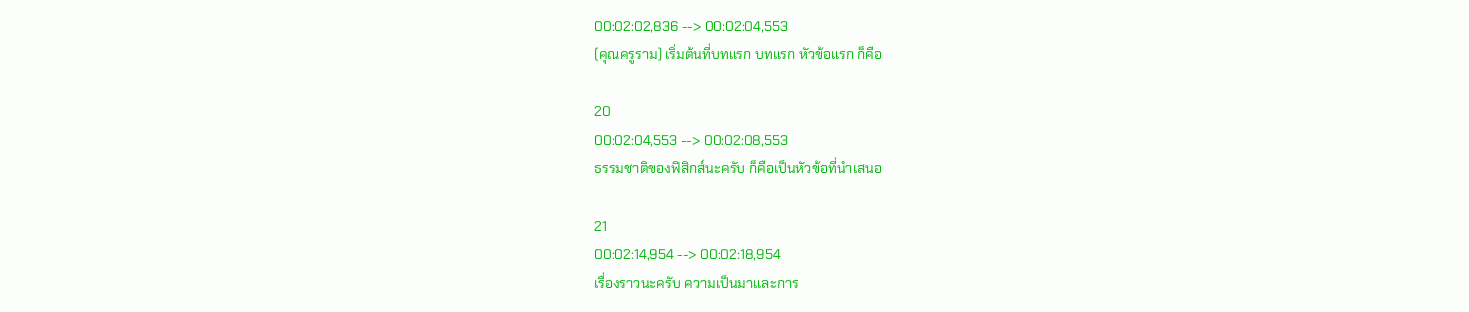00:02:02,836 --> 00:02:04,553
(คุณครูราม) เริ่มต้นที่บทแรก บทแรก หัวข้อแรก ก็คือ

20
00:02:04,553 --> 00:02:08,553
ธรรมชาติของฟิสิกส์นะครับ ก็คือเป็นหัวข้อที่นำเสนอ

21
00:02:14,954 --> 00:02:18,954
เรื่องราวนะครับ ความเป็นมาและการ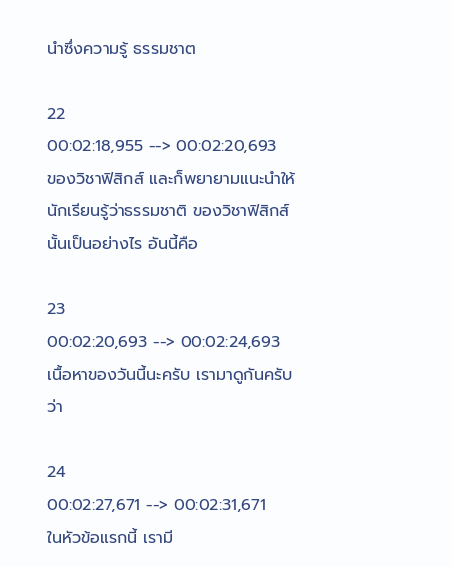นำซึ่งความรู้ ธรรมชาต

22
00:02:18,955 --> 00:02:20,693
ของวิชาฟิสิกส์ และก็พยายามแนะนำให้นักเรียนรู้ว่าธรรมชาติ ของวิชาฟิสิกส์นั้นเป็นอย่างไร อันนี้คือ

23
00:02:20,693 --> 00:02:24,693
เนื้อหาของวันนี้นะครับ เรามาดูกันครับ ว่า

24
00:02:27,671 --> 00:02:31,671
ในหัวข้อแรกนี้ เรามี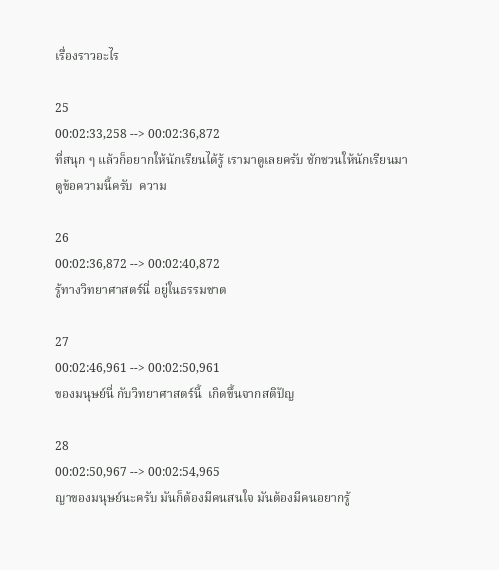เรื่องราวอะไร

25
00:02:33,258 --> 00:02:36,872
ที่สนุก ๆ แล้วก็อยากให้นักเรียนได้รู้ เรามาดูเลยครับ ชักชวนให้นักเรียนมาดูข้อความนี้ครับ  ความ

26
00:02:36,872 --> 00:02:40,872
รู้ทางวิทยาศาสตร์นี่ อยู่ในธรรมชาต

27
00:02:46,961 --> 00:02:50,961
ของมนุษย์นี่ กับวิทยาศาสตร์นี้  เกิดขึ้นจากสติปัญ

28
00:02:50,967 --> 00:02:54,965
ญาของมนุษย์นะครับ มันก็ต้องมีคนสนใจ มันต้องมีคนอยากรู้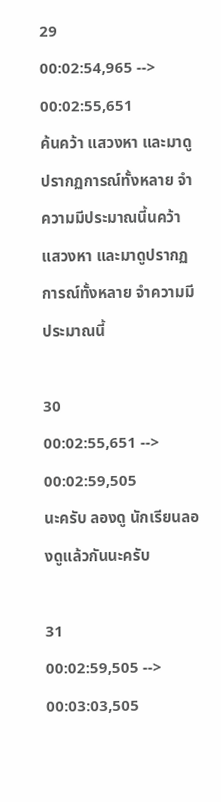29
00:02:54,965 --> 00:02:55,651
ค้นคว้า แสวงหา และมาดูปรากฏการณ์ทั้งหลาย จำความมีประมาณนี้นคว้า แสวงหา และมาดูปรากฏการณ์ทั้งหลาย จำความมีประมาณนี้

30
00:02:55,651 --> 00:02:59,505
นะครับ ลองดู นักเรียนลองดูแล้วกันนะครับ

31
00:02:59,505 --> 00:03:03,505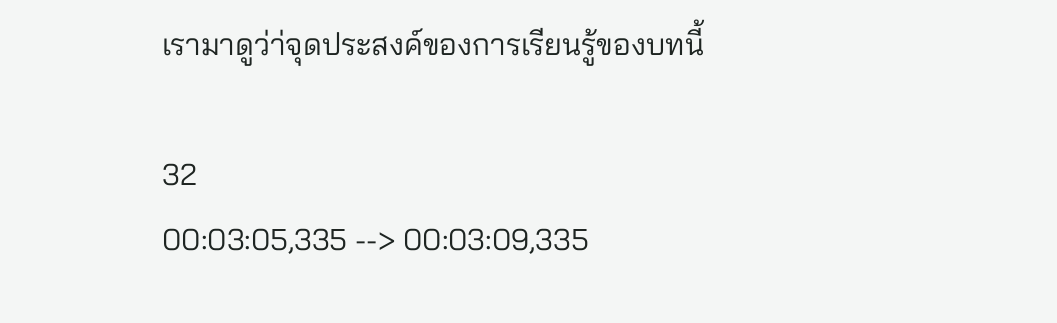เรามาดูว่า่จุดประสงค์ของการเรียนรู้ของบทนี้

32
00:03:05,335 --> 00:03:09,335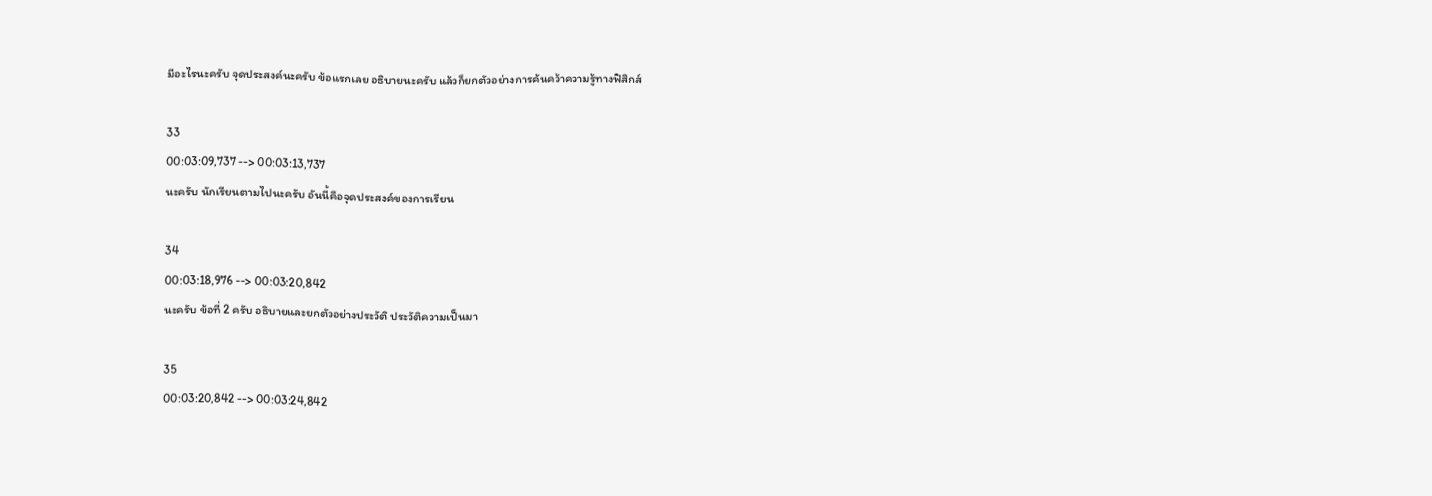มีอะไรนะครับ จุดประสงค์นะครับ ข้อแรกเลย อธิบายนะครับ แล้วก็ยกตัวอย่างการค้นคว้าความรู้ทางฟิสิกส์

33
00:03:09,737 --> 00:03:13,737
นะครับ นักเรียนตามไปนะครับ อันนี้คือจุดประสงค์ของการเรียน

34
00:03:18,976 --> 00:03:20,842
นะครับ ข้อที่ 2 ครับ อธิบายและยกตัวอย่างประวัติ ประวัติความเป็นมา

35
00:03:20,842 --> 00:03:24,842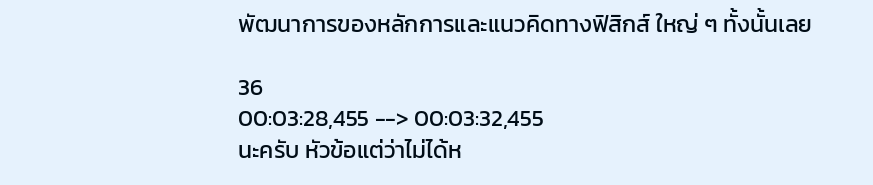พัฒนาการของหลักการและแนวคิดทางฟิสิกส์ ใหญ่ ๆ ทั้งนั้นเลย

36
00:03:28,455 --> 00:03:32,455
นะครับ หัวข้อแต่ว่าไม่ได้ห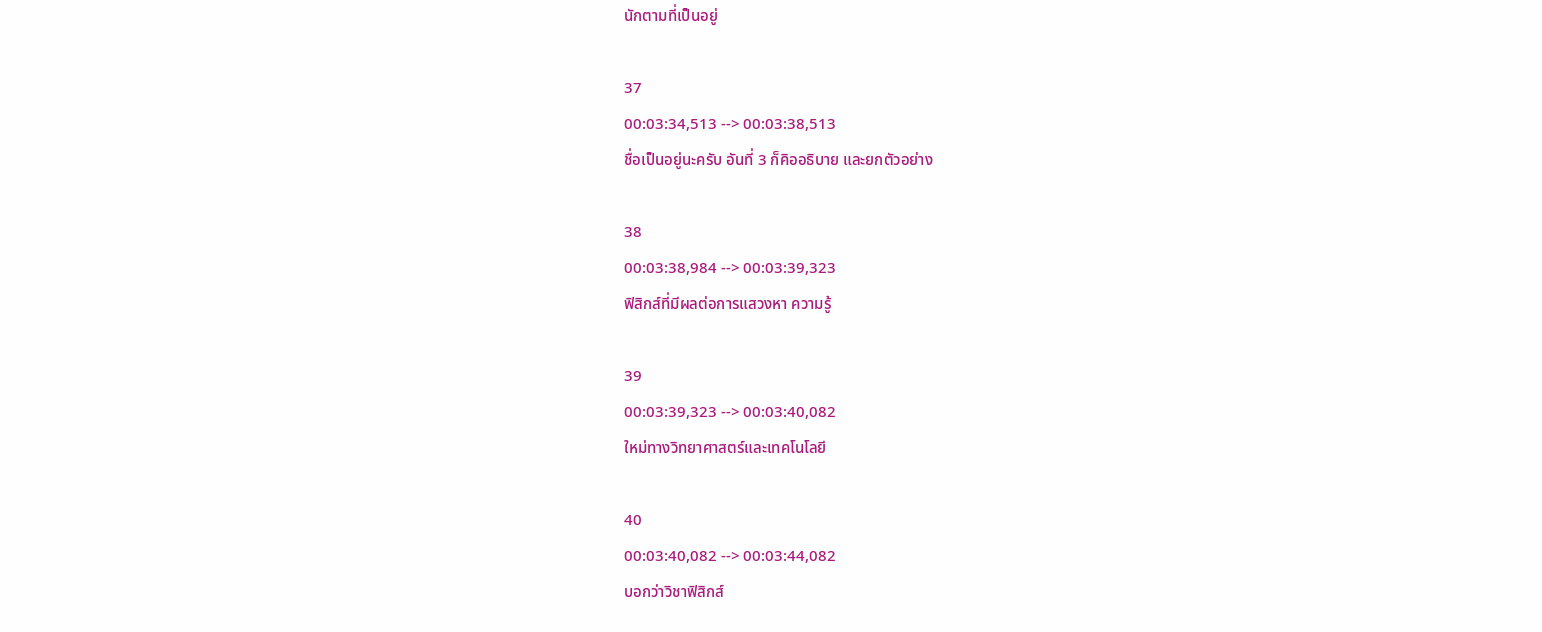นักตามที่เป็นอยู่

37
00:03:34,513 --> 00:03:38,513
ชื่อเป็นอยู่นะครับ อันที่ 3 ก็คิออธิบาย และยกตัวอย่าง

38
00:03:38,984 --> 00:03:39,323
ฟิสิกส์ที่มีผลต่อการแสวงหา ความรู้

39
00:03:39,323 --> 00:03:40,082
ใหม่ทางวิทยาศาสตร์และเทคโนโลยี

40
00:03:40,082 --> 00:03:44,082
บอกว่าวิชาฟิสิกส์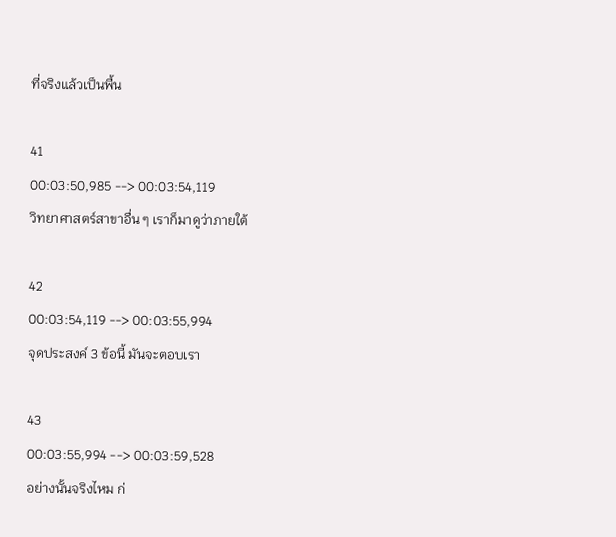ที่จริงแล้วเป็นพื้น

41
00:03:50,985 --> 00:03:54,119
วิทยาศาสตร์สาขาอื่น ๆ เราก็มาดูว่าภายใต้

42
00:03:54,119 --> 00:03:55,994
จุดประสงค์ 3 ข้อนี้ มันจะตอบเรา

43
00:03:55,994 --> 00:03:59,528
อย่างนั้นจริงไหม ก่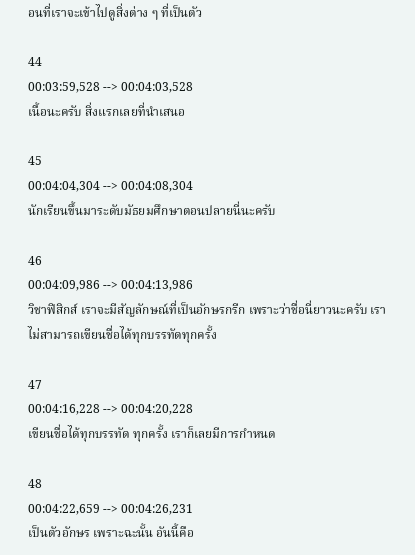อนที่เราจะเข้าไปดูสิ่งต่าง ๆ ที่เป็นตัว

44
00:03:59,528 --> 00:04:03,528
เนื้อนะครับ สิ่งแรกเลยที่นำเสนอ

45
00:04:04,304 --> 00:04:08,304
นักเรียนขึ้นมาระดับมัธยมศึกษาตอนปลายนี่นะครับ

46
00:04:09,986 --> 00:04:13,986
วิชาฟิสิกส์ เราจะมีสัญลักษณ์ที่เป็นอักษรกรีก เพราะว่าชื่อนี่ยาวนะครับ เราไม่สามารถเขียนชื่อได้ทุกบรรทัดทุกครั้ง

47
00:04:16,228 --> 00:04:20,228
เขียนชื่อได้ทุกบรรทัด ทุกครั้ง เราก็เลยมีการกำหนด

48
00:04:22,659 --> 00:04:26,231
เป็นตัวอักษร เพราะฉะนั้น อันนี้คือ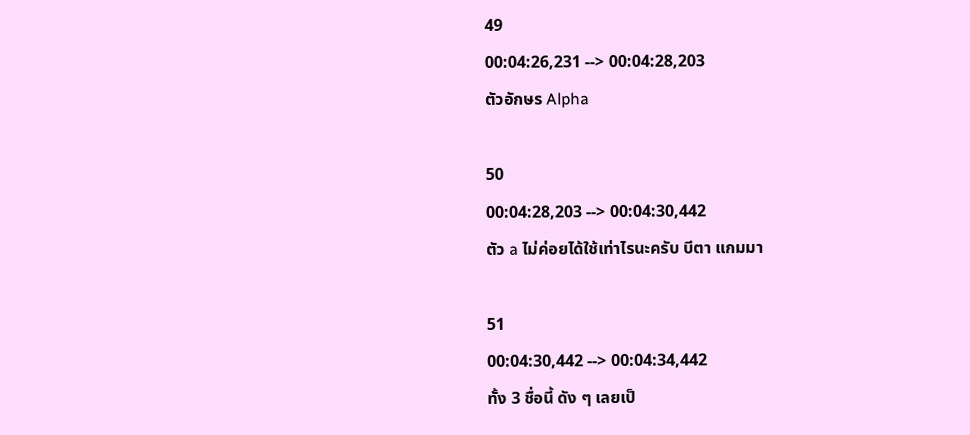49
00:04:26,231 --> 00:04:28,203
ตัวอักษร Alpha

50
00:04:28,203 --> 00:04:30,442
ตัว a ไม่ค่อยได้ใช้เท่าไรนะครับ บีตา แกมมา

51
00:04:30,442 --> 00:04:34,442
ทั้ง 3 ชื่อนี้ ดัง ๆ เลยเป็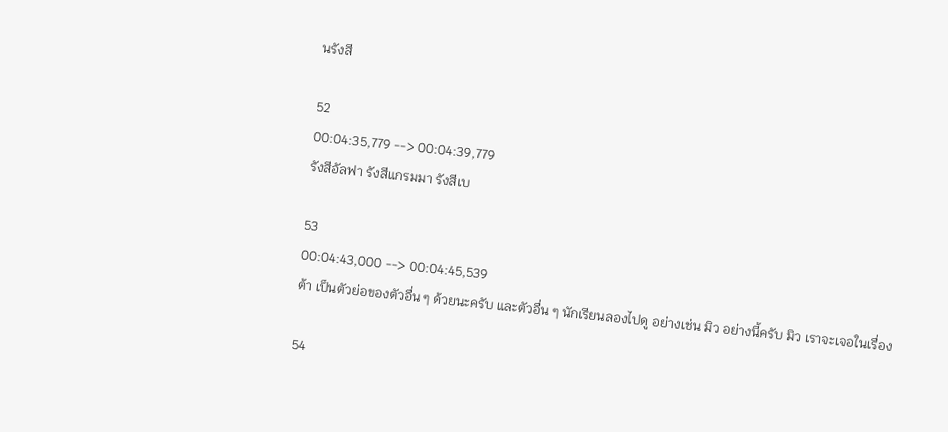นรังสี

52
00:04:35,779 --> 00:04:39,779
รังสีอัลฟา รังสีแกรมมา รังสีเบ

53
00:04:43,000 --> 00:04:45,539
ต้า เป็นตัวย่อของตัวอื่น ๆ ด้วยนะครับ และตัวอื่น ๆ นักเรียนลองไปดู อย่างเช่น มิว อย่างนี้ครับ มิว เราจะเจอในเรื่อง

54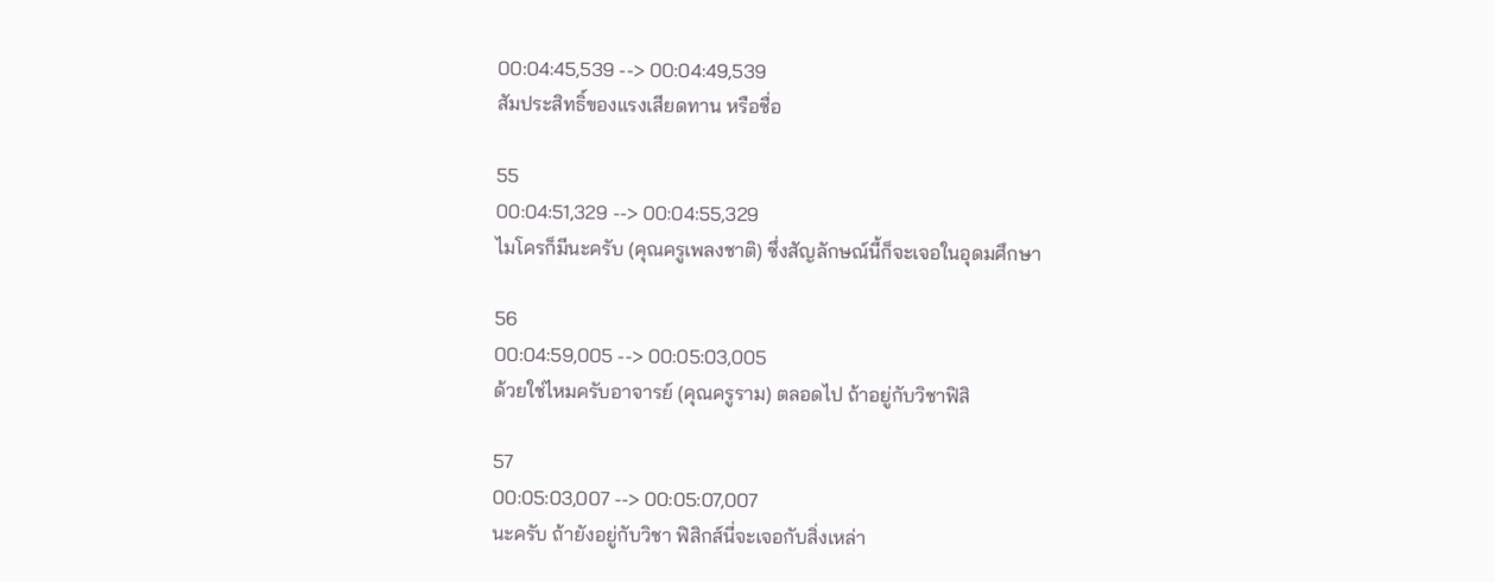00:04:45,539 --> 00:04:49,539
สัมประสิทธิ์ของแรงเสียดทาน หรือชื่อ

55
00:04:51,329 --> 00:04:55,329
ไมโครก็มีนะครับ (คุณครูเพลงชาติ) ซึ่งสัญลักษณ์นี้ก็จะเจอในอุดมศึกษา

56
00:04:59,005 --> 00:05:03,005
ด้วยใช่ไหมครับอาจารย์ (คุณครูราม) ตลอดไป ถ้าอยู่กับวิชาฟิสิ

57
00:05:03,007 --> 00:05:07,007
นะครับ ถ้ายังอยู่กับวิชา ฟิสิกส์นี่จะเจอกับสิ่งเหล่า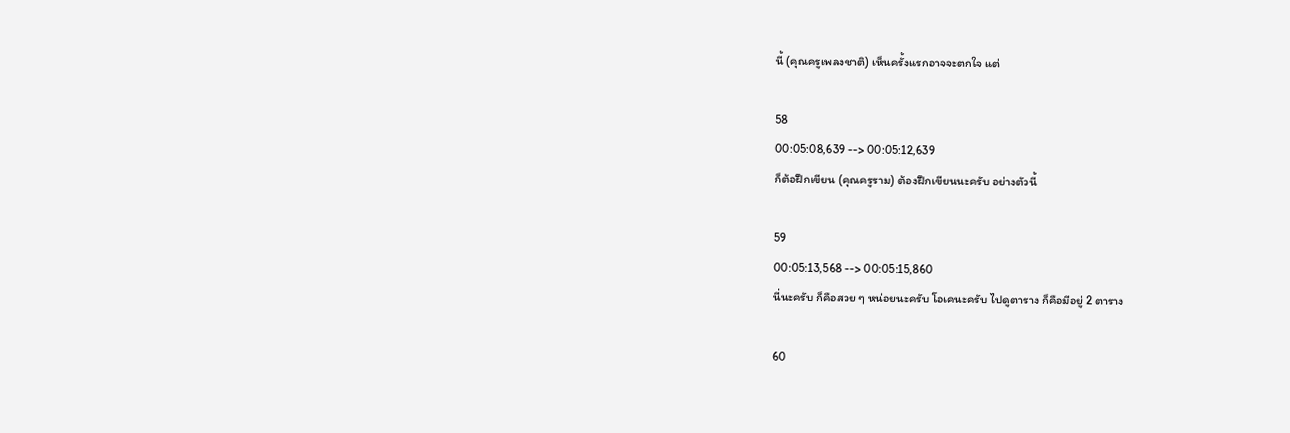นี้ (คุณครูเพลงชาติ) เห็นครั้งแรกอาจจะตกใจ แต่

58
00:05:08,639 --> 00:05:12,639
ก็ต้อฝึกเขียน (คุณครูราม) ต้องฝึกเขียนนะครับ อย่างตัวนี้

59
00:05:13,568 --> 00:05:15,860
นี่นะครับ ก็คือสวย ๆ หน่อยนะครับ โอเคนะครับ ไปดูตาราง ก็คือมีอยู่ 2 ตาราง

60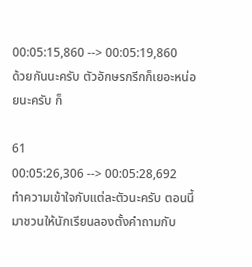00:05:15,860 --> 00:05:19,860
ด้วยกันนะครับ ตัวอักษรกรีกก็เยอะหน่อยนะครับ ก็

61
00:05:26,306 --> 00:05:28,692
ทำความเข้าใจกับแต่ละตัวนะครับ ตอนนี้มาชวนให้นักเรียนลองตั้งคำถามกับ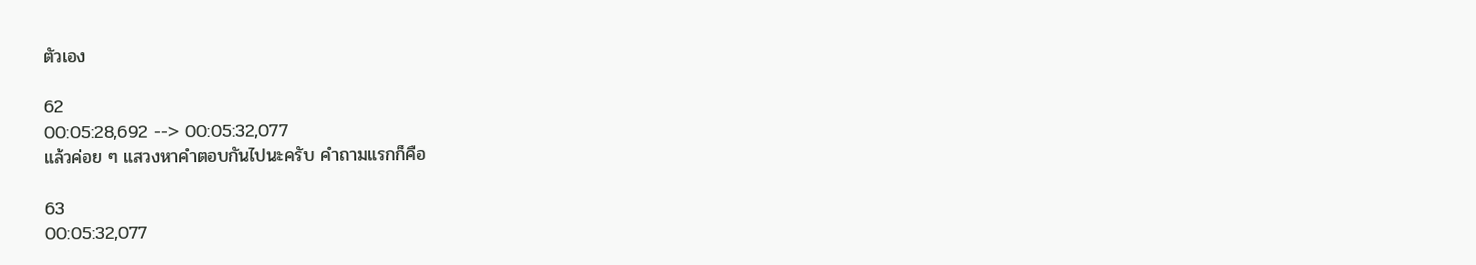ตัวเอง

62
00:05:28,692 --> 00:05:32,077
แล้วค่อย ๆ แสวงหาคำตอบกันไปนะครับ คำถามแรกก็คือ

63
00:05:32,077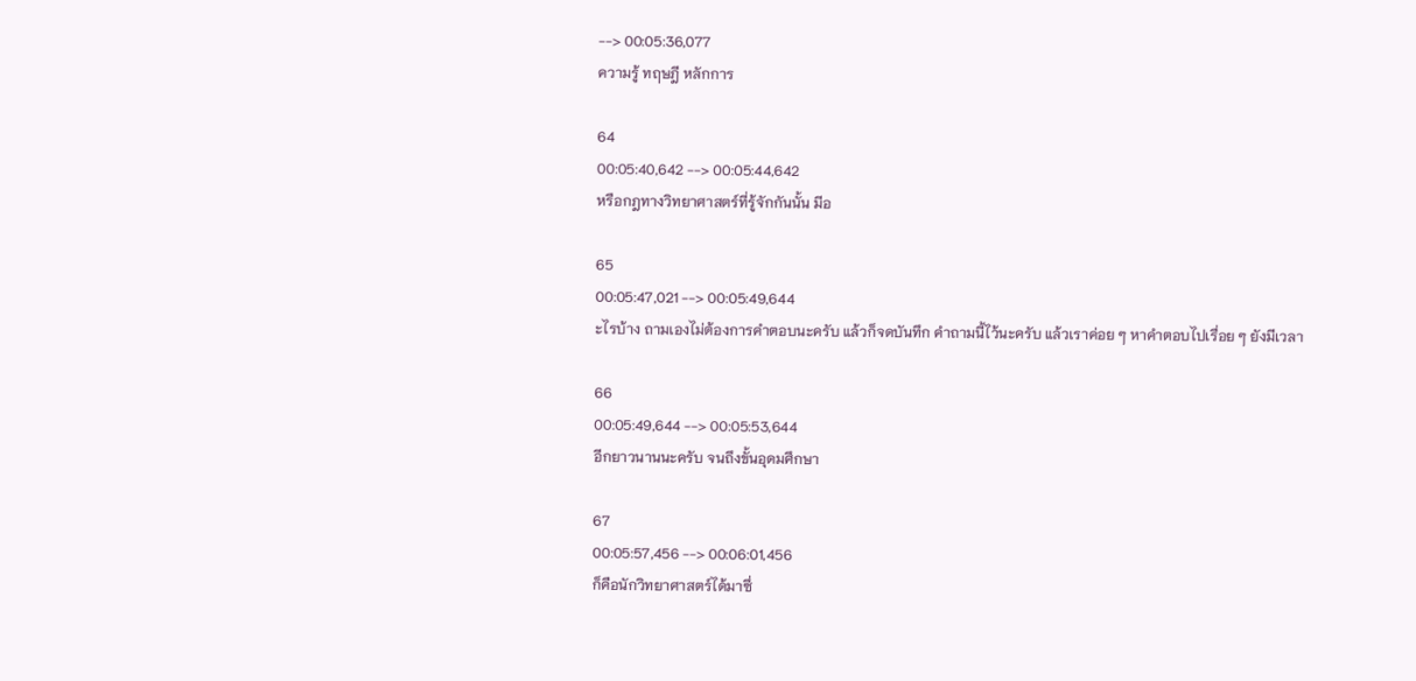--> 00:05:36,077
ความรู้ ทฤษฎี หลักการ

64
00:05:40,642 --> 00:05:44,642
หรือกฎทางวิทยาศาสตร์ที่รู้จักกันนั้น มีอ

65
00:05:47,021 --> 00:05:49,644
ะไรบ้าง ถามเองไม่ต้องการคำตอบนะครับ แล้วก็จดบันทึก คำถามนี้ไว้นะครับ แล้วเราค่อย ๆ หาคำตอบไปเรื่อย ๆ ยังมีเวลา

66
00:05:49,644 --> 00:05:53,644
อีกยาวนานนะครับ จนถึงขั้นอุดมศึกษา

67
00:05:57,456 --> 00:06:01,456
ก็คือนักวิทยาศาสตร์ได้มาซึ่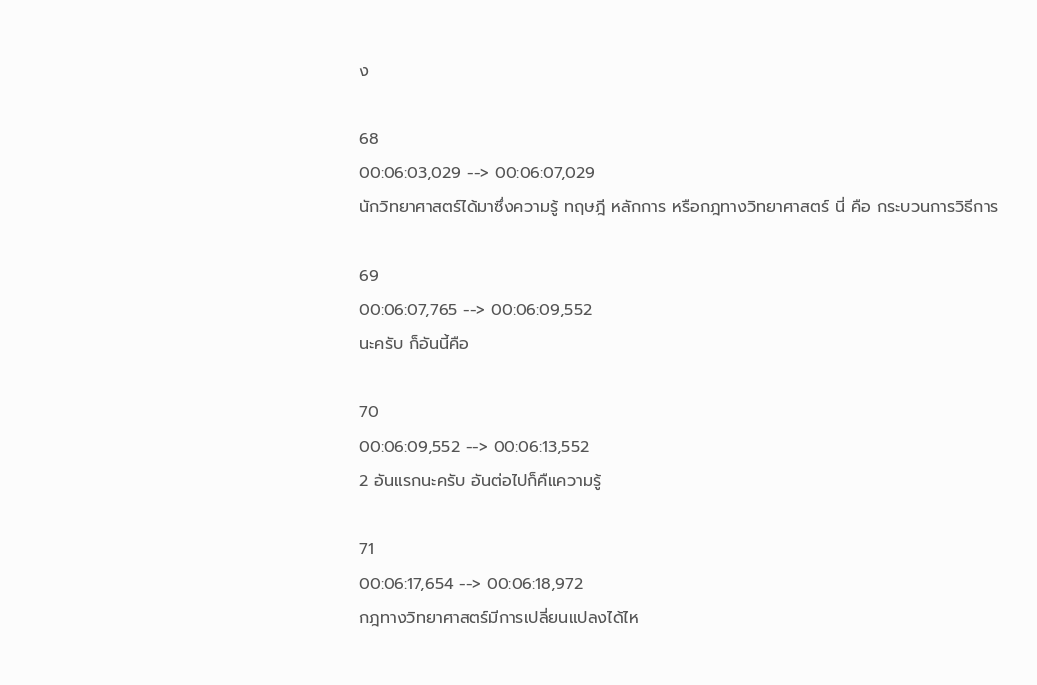ง

68
00:06:03,029 --> 00:06:07,029
นักวิทยาศาสตร์ได้มาซึ่งความรู้ ทฤษฎี หลักการ หรือกฎทางวิทยาศาสตร์ นี่ คือ กระบวนการวิธีการ

69
00:06:07,765 --> 00:06:09,552
นะครับ ก็อันนี้คือ

70
00:06:09,552 --> 00:06:13,552
2 อันแรกนะครับ อันต่อไปก็คืแความรู้

71
00:06:17,654 --> 00:06:18,972
กฎทางวิทยาศาสตร์มีการเปลี่ยนแปลงได้ไห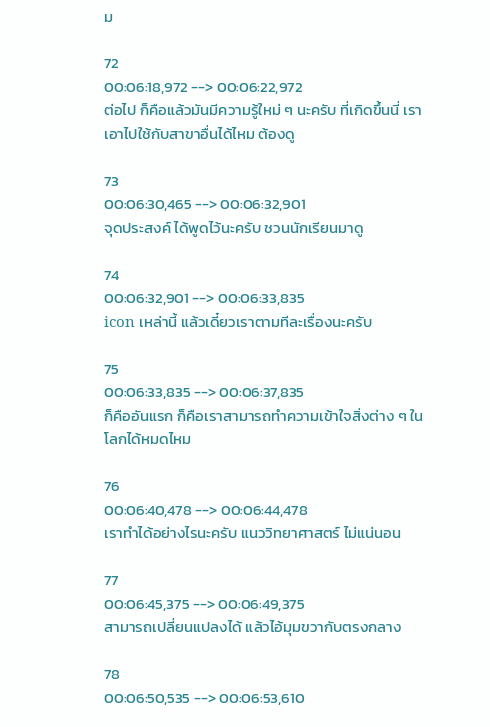ม

72
00:06:18,972 --> 00:06:22,972
ต่อไป ก็คือแล้วมันมีความรู้ใหม่ ๆ นะครับ ที่เกิดขึ้นนี่ เราเอาไปใช้กับสาขาอื่นได้ไหม ต้องดู

73
00:06:30,465 --> 00:06:32,901
จุดประสงค์ ได้พูดไว้นะครับ ชวนนักเรียนมาดู

74
00:06:32,901 --> 00:06:33,835
icon เหล่านี้ แล้วเดี๋ยวเราตามทีละเรื่องนะครับ

75
00:06:33,835 --> 00:06:37,835
ก็คืออันแรก ก็คือเราสามารถทำความเข้าใจสิ่งต่าง ๆ ในโลกได้หมดไหม

76
00:06:40,478 --> 00:06:44,478
เราทำได้อย่างไรนะครับ แนววิทยาศาสตร์ ไม่แน่นอน

77
00:06:45,375 --> 00:06:49,375
สามารถเปลี่ยนแปลงได้ แล้วไอ้มุมขวากับตรงกลาง

78
00:06:50,535 --> 00:06:53,610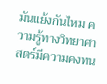มันแย้งกันไหม ความรู้ทางวิทยาศาสตร์มีความคงทน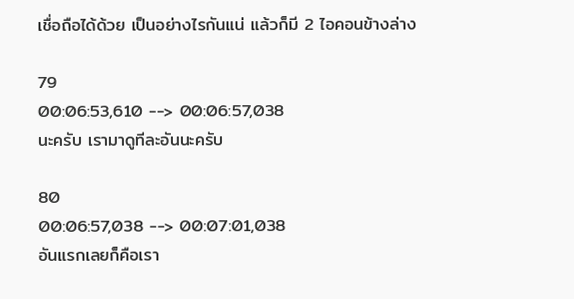เชื่อถือได้ด้วย เป็นอย่างไรกันแน่ แล้วก็มี 2 ไอคอนข้างล่าง

79
00:06:53,610 --> 00:06:57,038
นะครับ เรามาดูทีละอันนะครับ

80
00:06:57,038 --> 00:07:01,038
อันแรกเลยก็คือเรา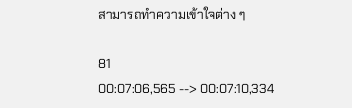สามารถทำความเข้าใจต่าง ๆ

81
00:07:06,565 --> 00:07:10,334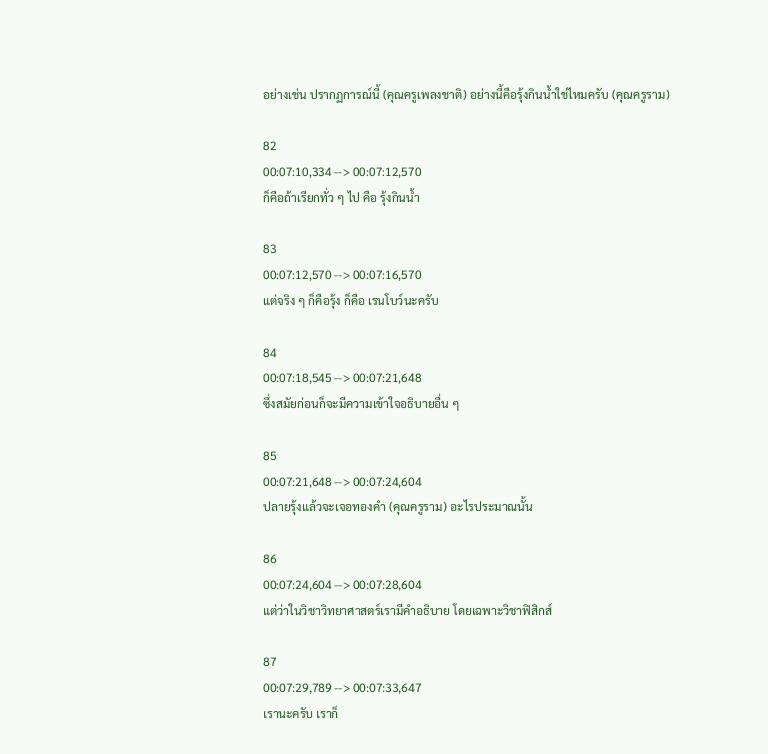อย่างเช่น ปรากฏการณ์นี้ (คุณครูเพลงชาติ) อย่างนี้คือรุ้งกินน้ำใช่ไหมครับ (คุณครูราม)

82
00:07:10,334 --> 00:07:12,570
ก็คือถ้าเรียกทั่ว ๆ ไป คือ รุ้งกินน้ำ

83
00:07:12,570 --> 00:07:16,570
แต่จริง ๆ ก็คือรุ้ง ก็คือ เรนโบว์นะครับ

84
00:07:18,545 --> 00:07:21,648
ซึ่งสมัยก่อนก็จะมีความเข้าใจอธิบายอื่น ๆ

85
00:07:21,648 --> 00:07:24,604
ปลายรุ้งแล้วจะเจอทองคำ (คุณครูราม) อะไรประมาณนั้น

86
00:07:24,604 --> 00:07:28,604
แต่ว่าในวิชาวิทยาศาสตร์เรามีคำอธิบาย โดยเฉพาะวิชาฟิสิกส์

87
00:07:29,789 --> 00:07:33,647
เรานะครับ เราก็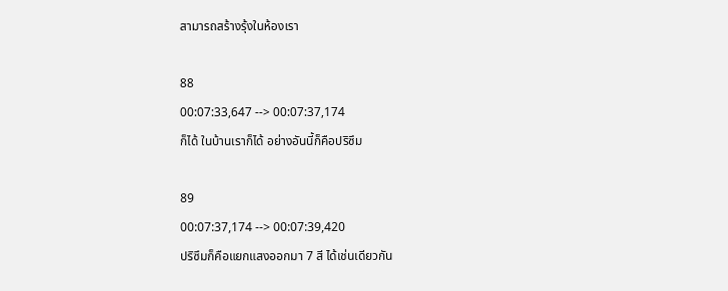สามารถสร้างรุ้งในห้องเรา

88
00:07:33,647 --> 00:07:37,174
ก็ได้ ในบ้านเราก็ได้ อย่างอันนี้ก็คือปริซึม

89
00:07:37,174 --> 00:07:39,420
ปริซึมก็คือแยกแสงออกมา 7 สี ได้เช่นเดียวกัน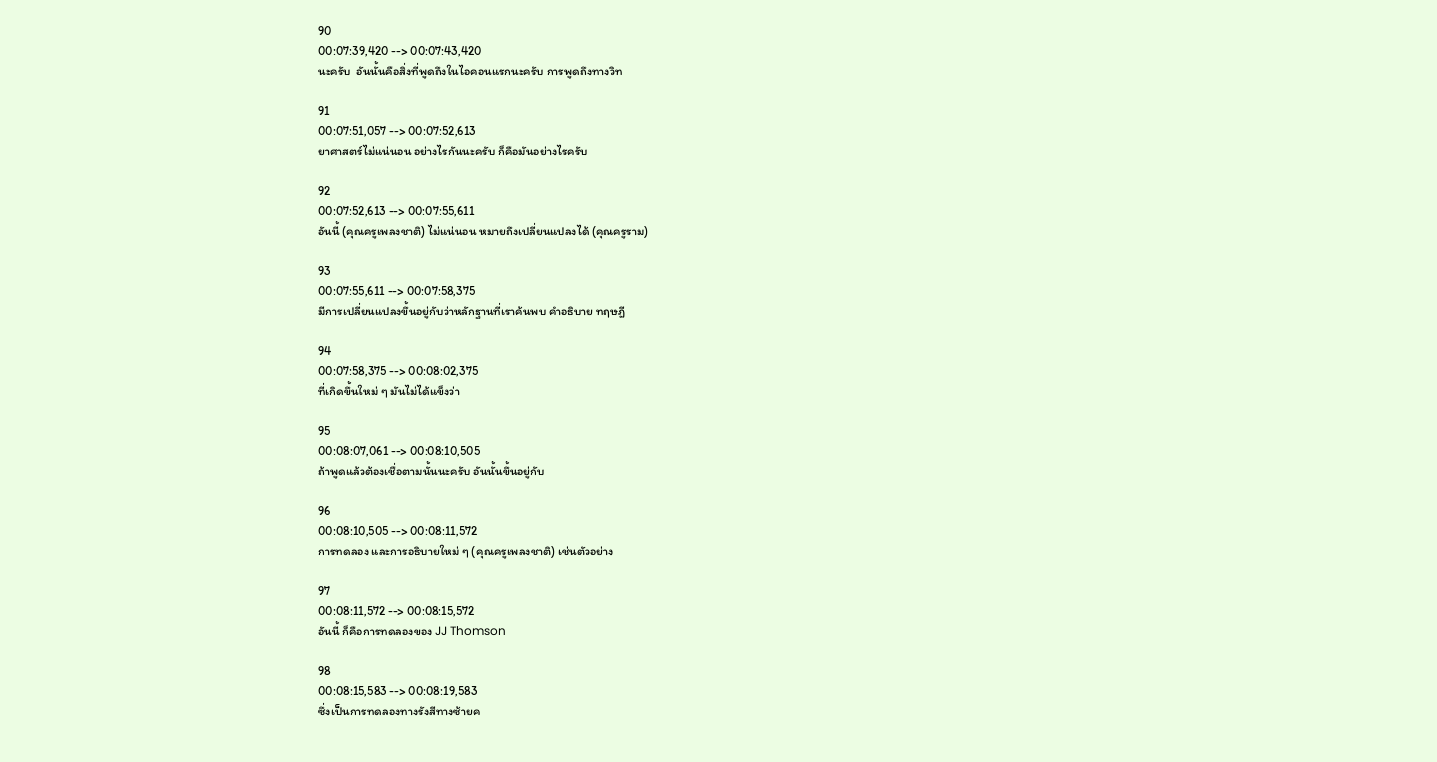90
00:07:39,420 --> 00:07:43,420
นะครับ  อันนั้นคือสิ่งที่พูดถึงในไอคอนแรกนะครับ การพูดถึงทางวิท

91
00:07:51,057 --> 00:07:52,613
ยาศาสตร์ไม่แน่นอน อย่างไรกันนะครับ ก็คือมันอย่างไรครับ

92
00:07:52,613 --> 00:07:55,611
อันนี้ (คุณครูเพลงชาติ) ไม่แน่นอน หมายถึงเปลี่ยนแปลงได้ (คุณครูราม)

93
00:07:55,611 --> 00:07:58,375
มีการเปลี่ยนแปลงขึ้นอยู่กับว่าหลักฐานที่เราค้นพบ คำอธิบาย ทฤษฎี

94
00:07:58,375 --> 00:08:02,375
ที่เกิดขึ้นใหม่ ๆ มันไม่ได้แข็งว่า

95
00:08:07,061 --> 00:08:10,505
ถ้าพูดแล้วต้องเชื่อตามนั้นนะครับ อันนั้นขึ้นอยู่กับ

96
00:08:10,505 --> 00:08:11,572
การทดลอง และการอธิบายใหม่ ๆ (คุณครูเพลงชาติ) เช่นตัวอย่าง

97
00:08:11,572 --> 00:08:15,572
อันนี้ ก็คือการทดลองของ JJ Thomson

98
00:08:15,583 --> 00:08:19,583
ซึ่งเป็นการทดลองทางรังสีทางซ้ายค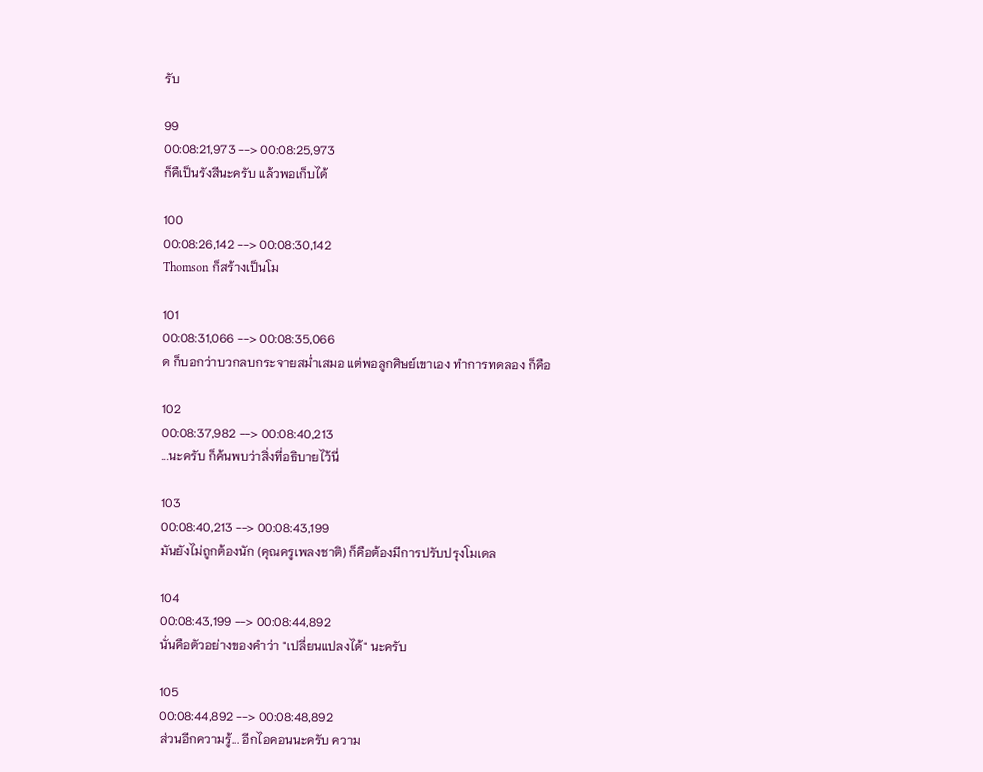รับ

99
00:08:21,973 --> 00:08:25,973
ก็คืเป็นรังสีนะครับ แล้วพอเก็บได้

100
00:08:26,142 --> 00:08:30,142
Thomson ก็สร้างเป็นโม

101
00:08:31,066 --> 00:08:35,066
ด ก็บอกว่าบวกลบกระจายสม่ำเสมอ แต่พอลูกศิษย์เขาเอง ทำการทดลอง ก็คือ

102
00:08:37,982 --> 00:08:40,213
...นะครับ ก็ค้นพบว่าสิ่งที่อธิบายไว้นี่

103
00:08:40,213 --> 00:08:43,199
มันยังไม่ถูกต้องนัก (คุณครูเพลงชาติ) ก็คือต้องมีการปรับปรุงโมเดล

104
00:08:43,199 --> 00:08:44,892
นั่นคือตัวอย่างของคำว่า "เปลี่ยนแปลงได้" นะครับ

105
00:08:44,892 --> 00:08:48,892
ส่วนอีกความรู้... อีกไอคอนนะครับ ความ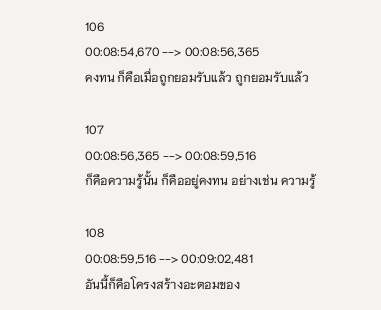106
00:08:54,670 --> 00:08:56,365
คงทน ก็คือเมื่อถูกยอมรับแล้ว ถูกยอมรับแล้ว

107
00:08:56,365 --> 00:08:59,516
ก็คือความรู้นั้น ก็คืออยู่คงทน อย่างเช่น ความรู้

108
00:08:59,516 --> 00:09:02,481
อันนี้ก็คือโครงสร้างอะตอมของ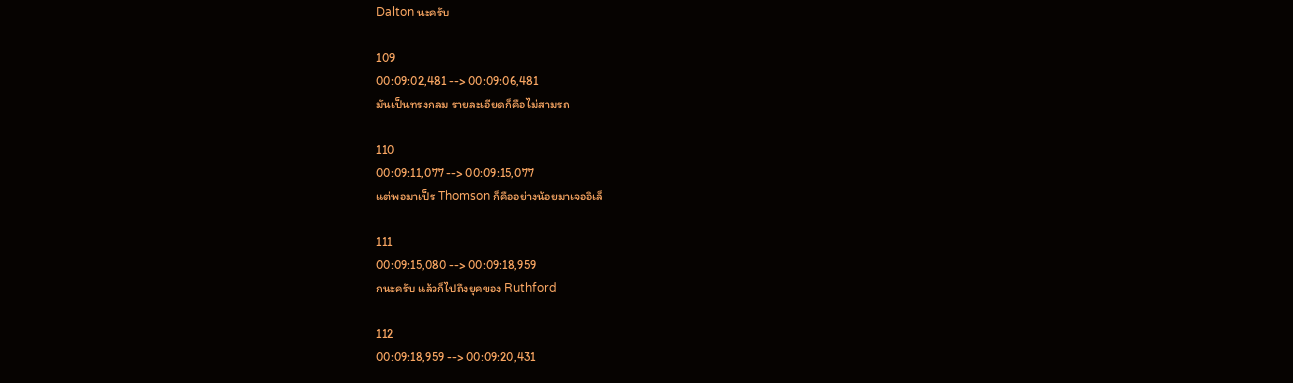Dalton นะครับ

109
00:09:02,481 --> 00:09:06,481
มันเป็นทรงกลม รายละเอียดก็คือไม่สามรถ

110
00:09:11,077 --> 00:09:15,077
แต่พอมาเป็ร Thomson ก็คืออย่างน้อยมาเจออิเล็

111
00:09:15,080 --> 00:09:18,959
กนะครับ แล้วก็ไปถึงยุคของ Ruthford

112
00:09:18,959 --> 00:09:20,431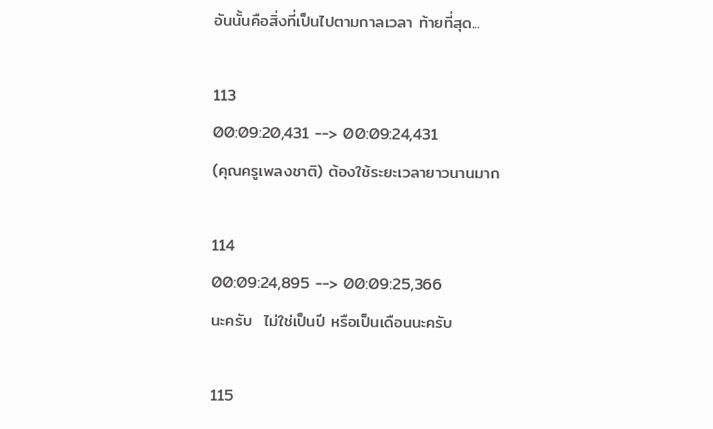อันนั้นคือสิ่งที่เป็นไปตามกาลเวลา ท้ายที่สุด...

113
00:09:20,431 --> 00:09:24,431
(คุณครูเพลงชาติ) ต้องใช้ระยะเวลายาวนานมาก

114
00:09:24,895 --> 00:09:25,366
นะครับ  ไม่ใช่เป็นปี หรือเป็นเดือนนะครับ

115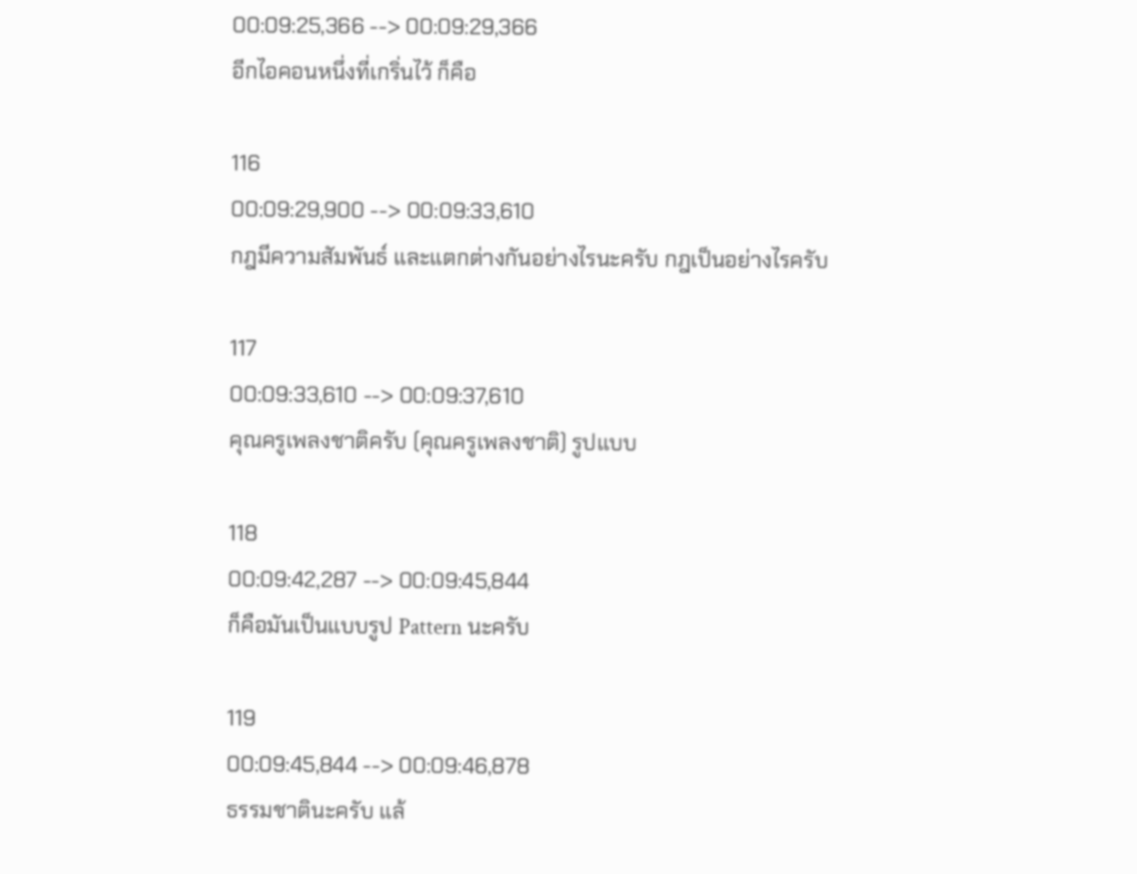00:09:25,366 --> 00:09:29,366
อีกไอคอนหนึ่งที่เกริ่นไว้ ก็คือ

116
00:09:29,900 --> 00:09:33,610
กฎมีความสัมพันธ์ และแตกต่างกันอย่างไรนะครับ กฎเป็นอย่างไรครับ

117
00:09:33,610 --> 00:09:37,610
คุณครูเพลงชาติครับ (คุณครูเพลงชาติ) รูปแบบ

118
00:09:42,287 --> 00:09:45,844
ก็คือมันเป็นแบบรูป Pattern นะครับ

119
00:09:45,844 --> 00:09:46,878
ธรรมชาตินะครับ แล้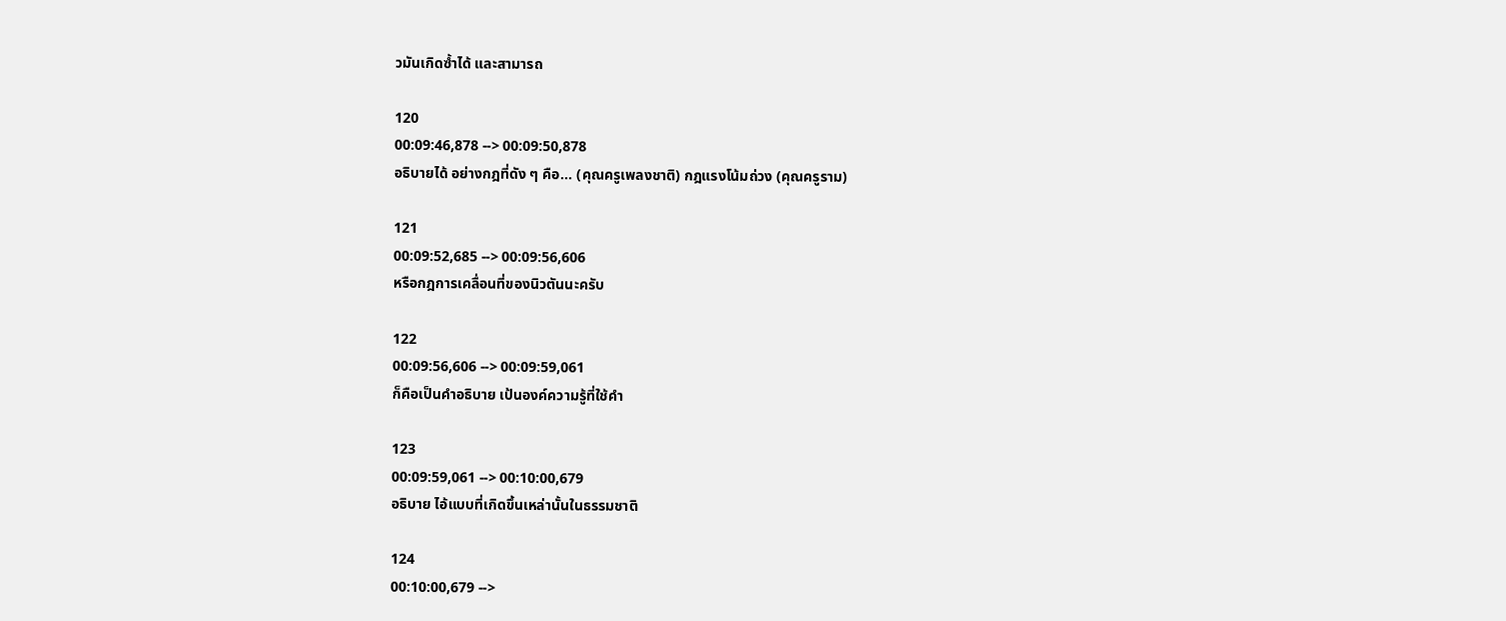วมันเกิดซ้ำได้ และสามารถ

120
00:09:46,878 --> 00:09:50,878
อธิบายได้ อย่างกฎที่ดัง ๆ คือ... (คุณครูเพลงชาติ) กฎแรงโน้มถ่วง (คุณครูราม)

121
00:09:52,685 --> 00:09:56,606
หรือกฎการเคลื่อนที่ของนิวตันนะครับ

122
00:09:56,606 --> 00:09:59,061
ก็คือเป็นคำอธิบาย เป้นองค์ความรู้ที่ใช้คำ

123
00:09:59,061 --> 00:10:00,679
อธิบาย ไอ้แบบที่เกิดขึ้นเหล่านั้นในธรรมชาติ

124
00:10:00,679 -->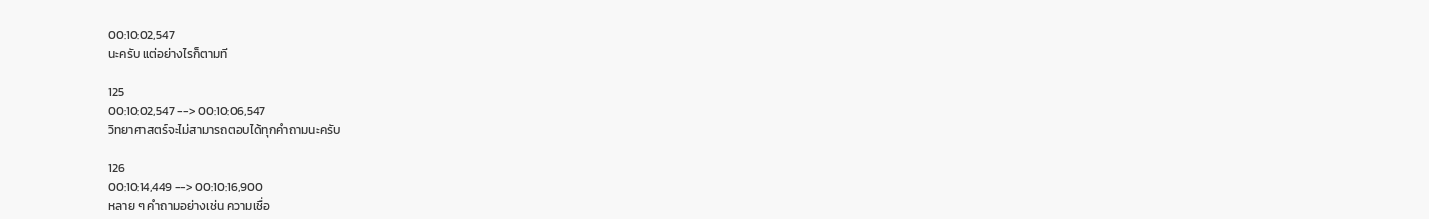00:10:02,547
นะครับ แต่อย่างไรก็ตามที

125
00:10:02,547 --> 00:10:06,547
วิทยาศาสตร์จะไม่สามารถตอบได้ทุกคำถามนะครับ

126
00:10:14,449 --> 00:10:16,900
หลาย ๆ คำถามอย่างเช่น ความเชื่อ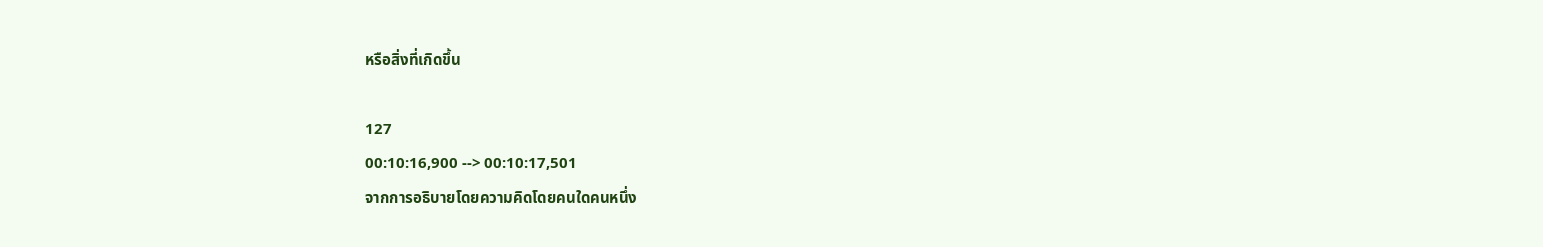หรือสิ่งที่เกิดขึ้น

127
00:10:16,900 --> 00:10:17,501
จากการอธิบายโดยความคิดโดยคนใดคนหนึ่ง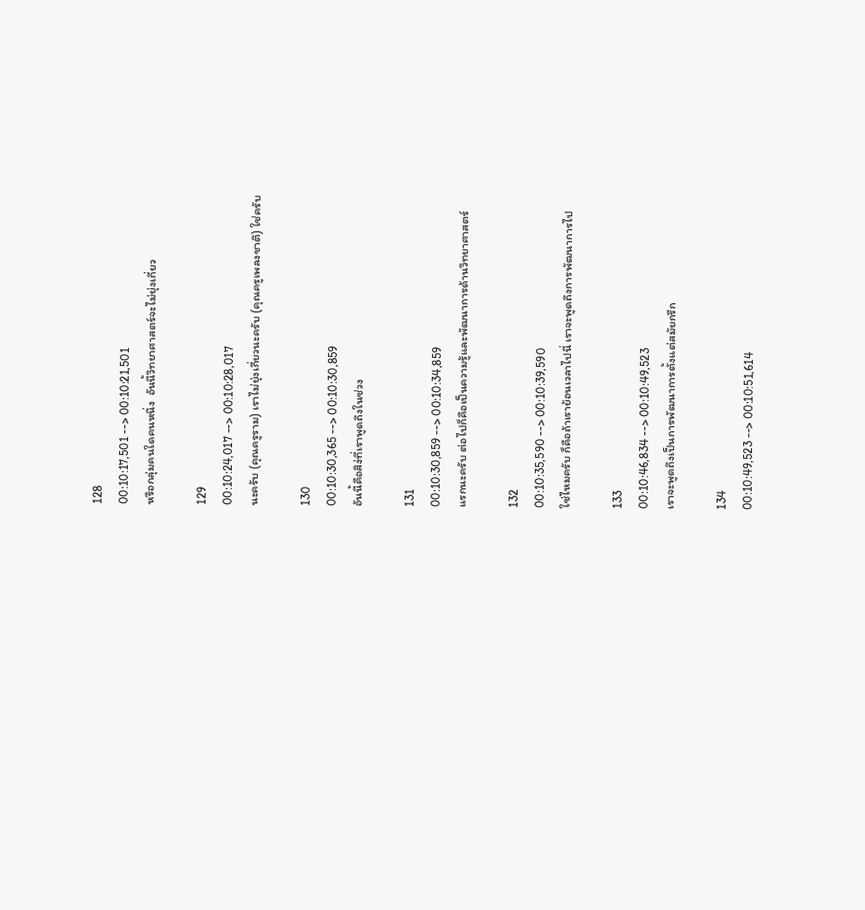128
00:10:17,501 --> 00:10:21,501
หรือกลุ่มคนใดคนหนึ่ง  อันนี้วิทยาศาสตร์จะไม่ยุ่งเกี่ยว

129
00:10:24,017 --> 00:10:28,017
นะครับ (คุณครูราม) เราไม่ยุ่งเกี่ยวนะครับ (คุณครูเพลงชาติ) ใช่ครับ

130
00:10:30,365 --> 00:10:30,859
อันนี้คือสิง่ที่เราพูดถึงในช่วง

131
00:10:30,859 --> 00:10:34,859
แรกนะครับ ต่อไปก็คือเป็นความรู้และพัฒนาการด้านวิทยาศาสตร์

132
00:10:35,590 --> 00:10:39,590
ใช่ไหมครับ ก็คือถ้าเราย้อนเวลาไปนี่ เราจะพูดถึงการพัฒนาการไป

133
00:10:46,834 --> 00:10:49,523
เราจะพูดถึงเป็นการพัฒนาการตั้งแต่สมัยกรีก

134
00:10:49,523 --> 00:10:51,614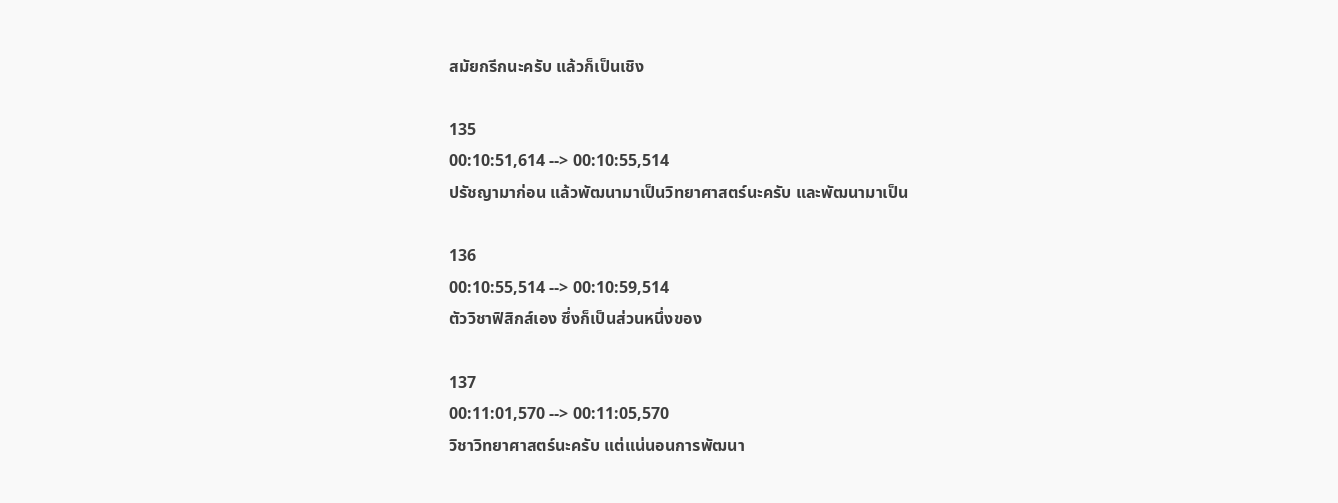สมัยกรีกนะครับ แล้วก็เป็นเชิง

135
00:10:51,614 --> 00:10:55,514
ปรัชญามาก่อน แล้วพัฒนามาเป็นวิทยาศาสตร์นะครับ และพัฒนามาเป็น

136
00:10:55,514 --> 00:10:59,514
ตัววิชาฟิสิกส์เอง ซึ่งก็เป็นส่วนหนึ่งของ

137
00:11:01,570 --> 00:11:05,570
วิชาวิทยาศาสตร์นะครับ แต่แน่นอนการพัฒนา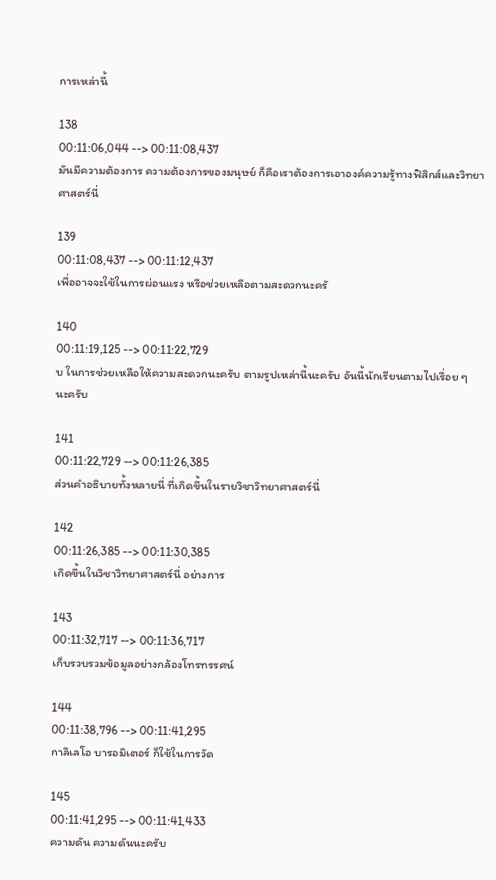การเหล่านี้

138
00:11:06,044 --> 00:11:08,437
มันมีความต้องการ ความต้องการของมนุษย์ ก็คือเราต้องการเอาองค์ความรู้ทางฟิสิกส์และวิทยาศาสตร์นี่

139
00:11:08,437 --> 00:11:12,437
เพื่ออาจจะใช้ในการผ่อนแรง หรือช่วยเหลือตามสะดวกนะครั

140
00:11:19,125 --> 00:11:22,729
บ ในการช่วยเหลือให้ความสะดวกนะครับ ตามรูปเหล่านี้นะครับ อันนี้นักเรียนตามไปเรื่อย ๆ นะครับ

141
00:11:22,729 --> 00:11:26,385
ส่วนคำอธิบายทั้งหลายนี่ ที่เกิดขึ้นในรายวิชาวิทยาศาสตร์นี่

142
00:11:26,385 --> 00:11:30,385
เกิดขึ้นในวิชาวิทยาศาสตร์นี่ อย่างการ

143
00:11:32,717 --> 00:11:36,717
เก็บรวบรวมข้อมูลอย่างกล้องโทรทรรศน์

144
00:11:38,796 --> 00:11:41,295
กาลิเลโอ บารอมิเตอร์ ก็ใช้ในการวัด

145
00:11:41,295 --> 00:11:41,433
ความดัน ความดันนะครับ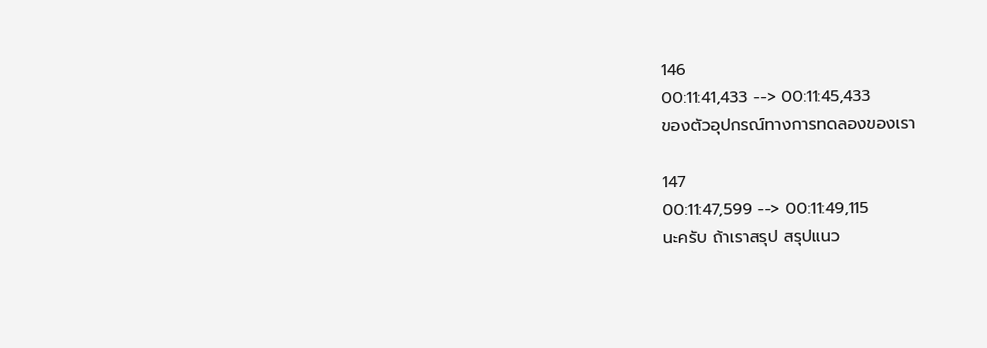146
00:11:41,433 --> 00:11:45,433
ของตัวอุปกรณ์ทางการทดลองของเรา

147
00:11:47,599 --> 00:11:49,115
นะครับ ถ้าเราสรุป สรุปแนว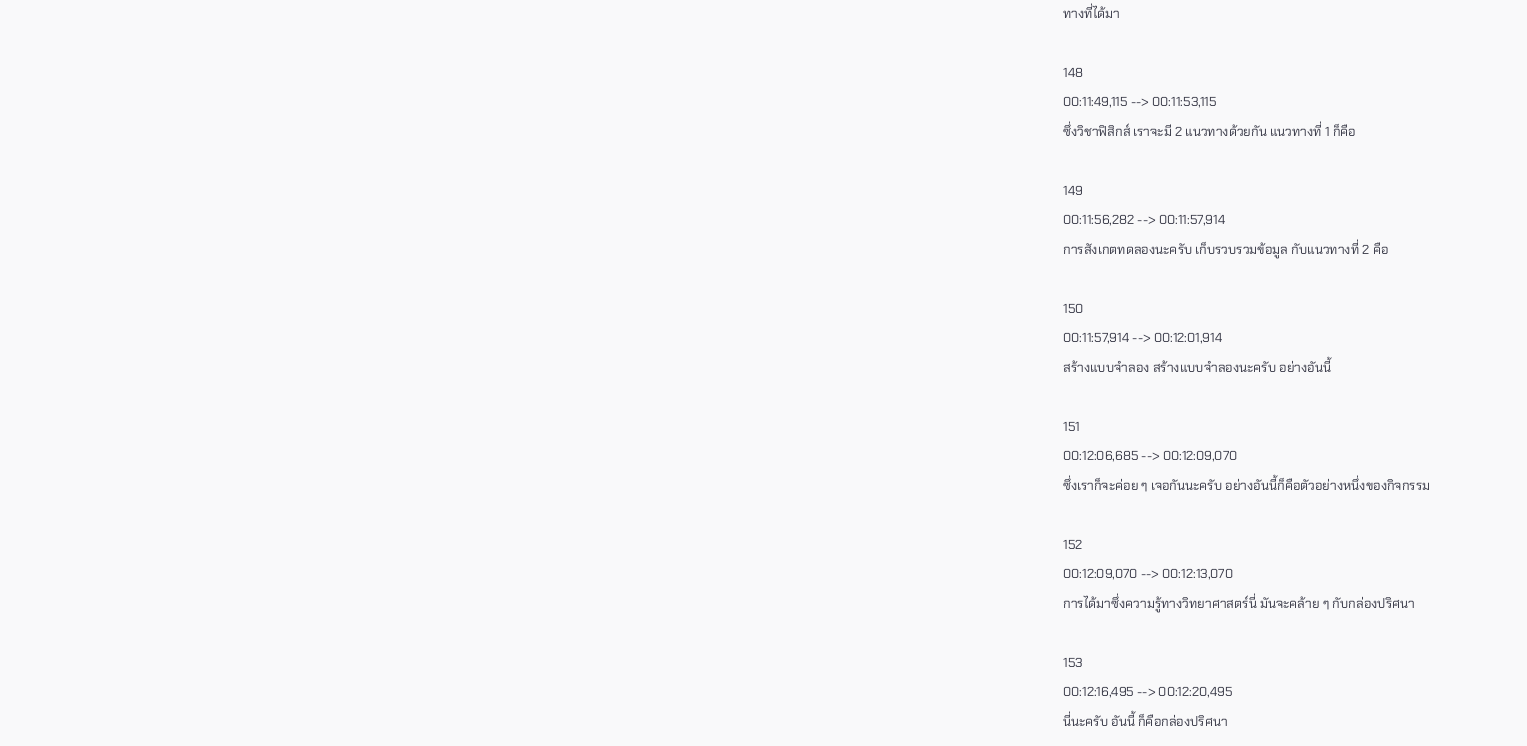ทางที่ได้มา

148
00:11:49,115 --> 00:11:53,115
ซึ่งวิชาฟิสิกส์ เราจะมี 2 แนวทางด้วยกัน แนวทางที่ 1 ก็คือ

149
00:11:56,282 --> 00:11:57,914
การสังเกตทดลองนะครับ เก็บรวบรวมข้อมูล กับแนวทางที่ 2 คือ

150
00:11:57,914 --> 00:12:01,914
สร้างแบบจำลอง สร้างแบบจำลองนะครับ อย่างอันนี้

151
00:12:06,685 --> 00:12:09,070
ซึ่งเราก็จะค่อย ๆ เจอกันนะครับ อย่างอันนี้ก็คือตัวอย่างหนึ่งของกิจกรรม

152
00:12:09,070 --> 00:12:13,070
การได้มาซึ่งความรู้ทางวิทยาศาสตร์นี่ มันจะคล้าย ๆ กับกล่องปริศนา

153
00:12:16,495 --> 00:12:20,495
นี่นะครับ อันนี้ ก็คือกล่องปริศนา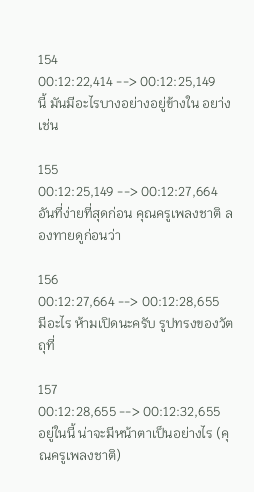154
00:12:22,414 --> 00:12:25,149
นี้ มันมีอะไรบางอย่างอยู่ข้างใน อยา่งเช่น

155
00:12:25,149 --> 00:12:27,664
อันที่ง่ายที่สุดก่อน คุณครูเพลงชาติ ลองทายดูก่อนว่า

156
00:12:27,664 --> 00:12:28,655
มีอะไร ห้ามเปิดนะครับ รูปทรงของวัตถุที่

157
00:12:28,655 --> 00:12:32,655
อยู่ในนี้ น่าจะมีหน้าตาเป็นอย่างไร (คุณครูเพลงชาติ)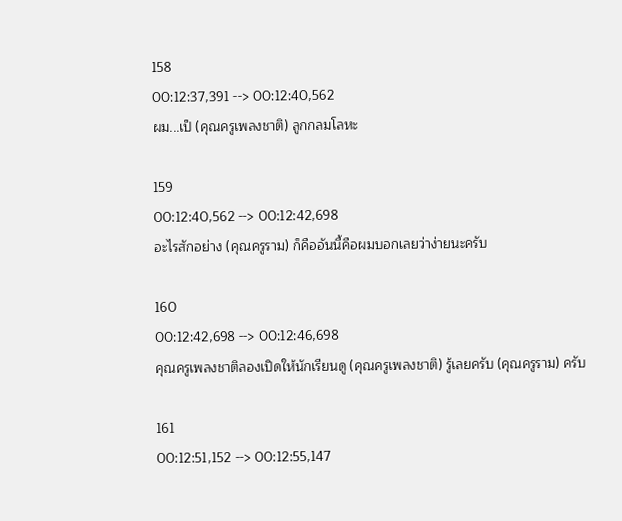158
00:12:37,391 --> 00:12:40,562
ผม...เป็ (คุณครูเพลงชาติ) ลูกกลมโลหะ

159
00:12:40,562 --> 00:12:42,698
อะไรสักอย่าง (คุณครูราม) ก็คืออันนี้คือผมบอกเลยว่าง่ายนะครับ

160
00:12:42,698 --> 00:12:46,698
คุณครูเพลงชาติลองเปิดให้นักเรียนดู (คุณครูเพลงชาติ) รู้เลยครับ (คุณครูราม) ครับ

161
00:12:51,152 --> 00:12:55,147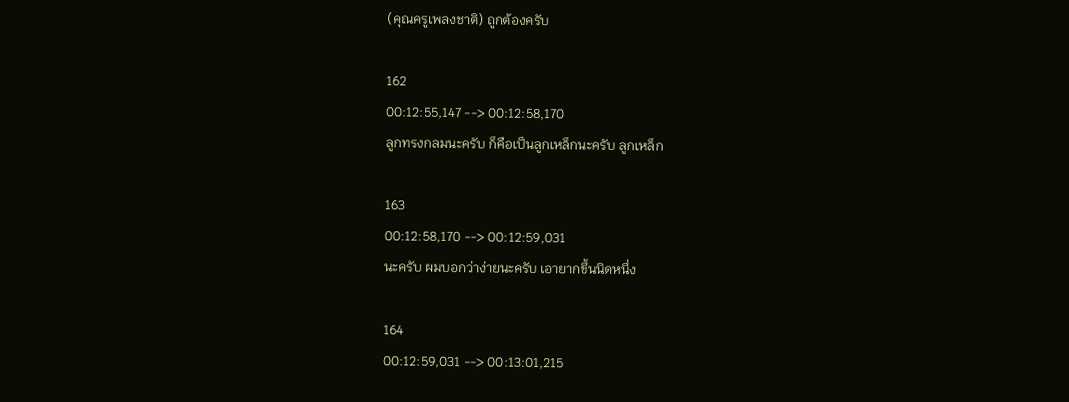(คุณครูเพลงชาติ) ถูกต้องครับ

162
00:12:55,147 --> 00:12:58,170
ลูกทรงกลมนะครับ ก็คือเป็นลูกเหล็กนะครับ ลูกเหล็ก

163
00:12:58,170 --> 00:12:59,031
นะครับ ผมบอกว่าง่ายนะครับ เอายากขึ้นนิดหนึ่ง

164
00:12:59,031 --> 00:13:01,215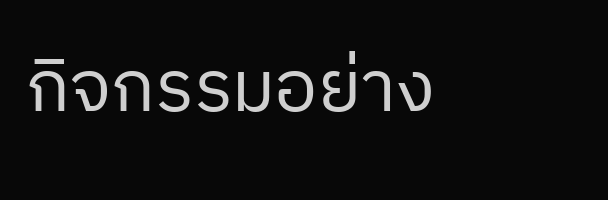กิจกรรมอย่าง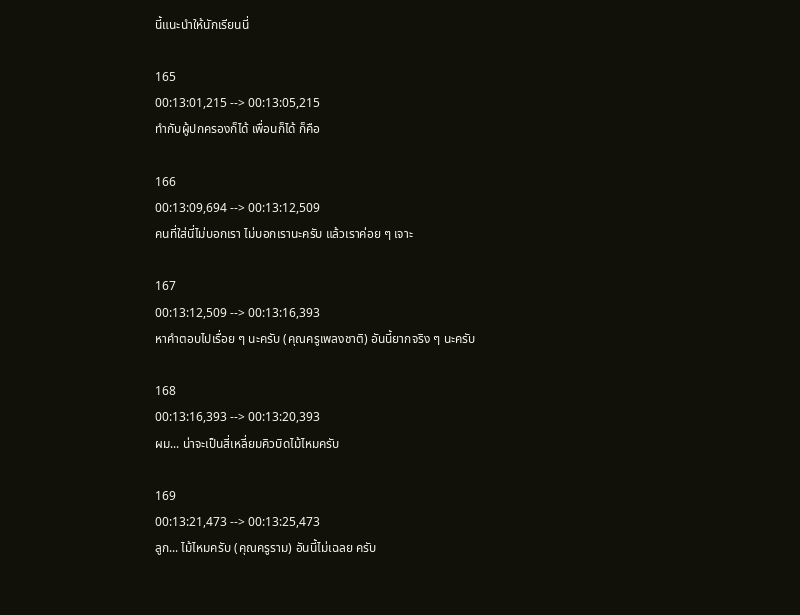นี้แนะนำให้นักเรียนนี่

165
00:13:01,215 --> 00:13:05,215
ทำกับผู้ปกครองก็ได้ เพื่อนก็ได้ ก็คือ

166
00:13:09,694 --> 00:13:12,509
คนที่ใส่นี่ไม่บอกเรา ไม่บอกเรานะครับ แล้วเราค่อย ๆ เจาะ

167
00:13:12,509 --> 00:13:16,393
หาคำตอบไปเรื่อย ๆ นะครับ (คุณครูเพลงชาติ) อันนี้ยากจริง ๆ นะครับ

168
00:13:16,393 --> 00:13:20,393
ผม... น่าจะเป็นสี่เหลี่ยมคิวบิดไม้ไหมครับ

169
00:13:21,473 --> 00:13:25,473
ลูก... ไม้ไหมครับ (คุณครูราม) อันนี้ไม่เฉลย ครับ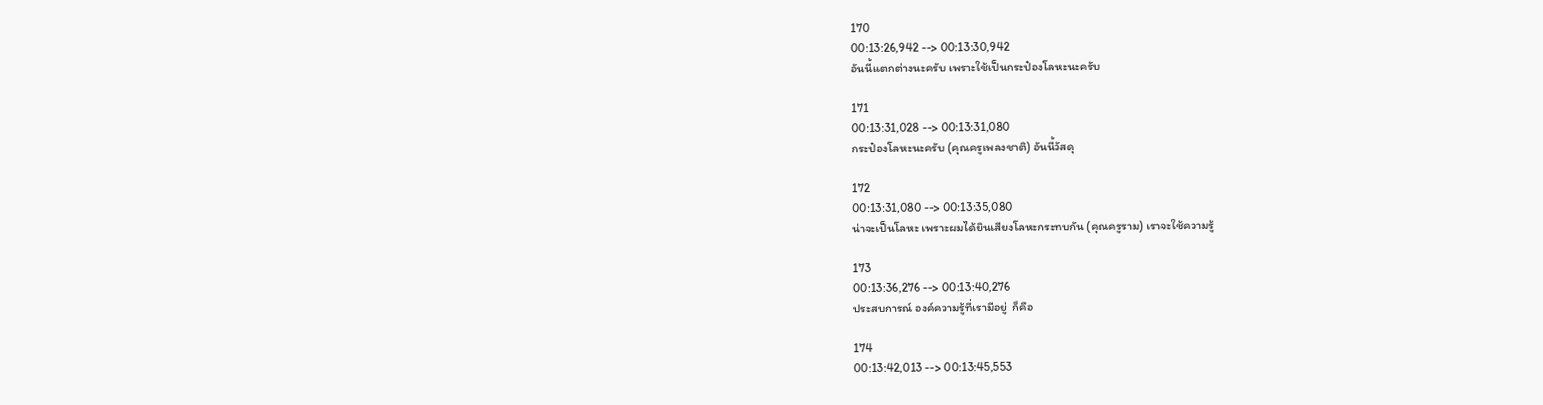170
00:13:26,942 --> 00:13:30,942
อันนี้แตกต่างนะครับ เพราะใช้เป็นกระป๋องโลหะนะครับ

171
00:13:31,028 --> 00:13:31,080
กระป๋องโลหะนะครับ (คุณครูเพลงชาติ) อันนี้วัสดุ

172
00:13:31,080 --> 00:13:35,080
น่าจะเป็นโลหะ เพราะผมได้ยินเสียงโลหะกระทบกัน (คุณครูราม) เราจะใช้ความรู้

173
00:13:36,276 --> 00:13:40,276
ประสบการณ์ องค์ความรู้ที่เรามีอยู่  ก็คือ

174
00:13:42,013 --> 00:13:45,553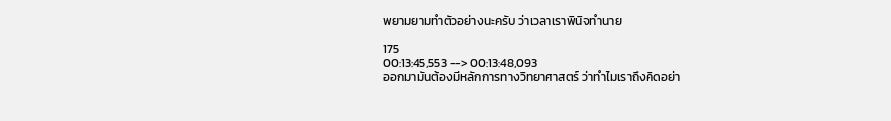พยามยามทำตัวอย่างนะครับ ว่าเวลาเราพินิจทำนาย

175
00:13:45,553 --> 00:13:48,093
ออกมามันต้องมีหลักการทางวิทยาศาสตร์ ว่าทำไมเราถึงคิดอย่า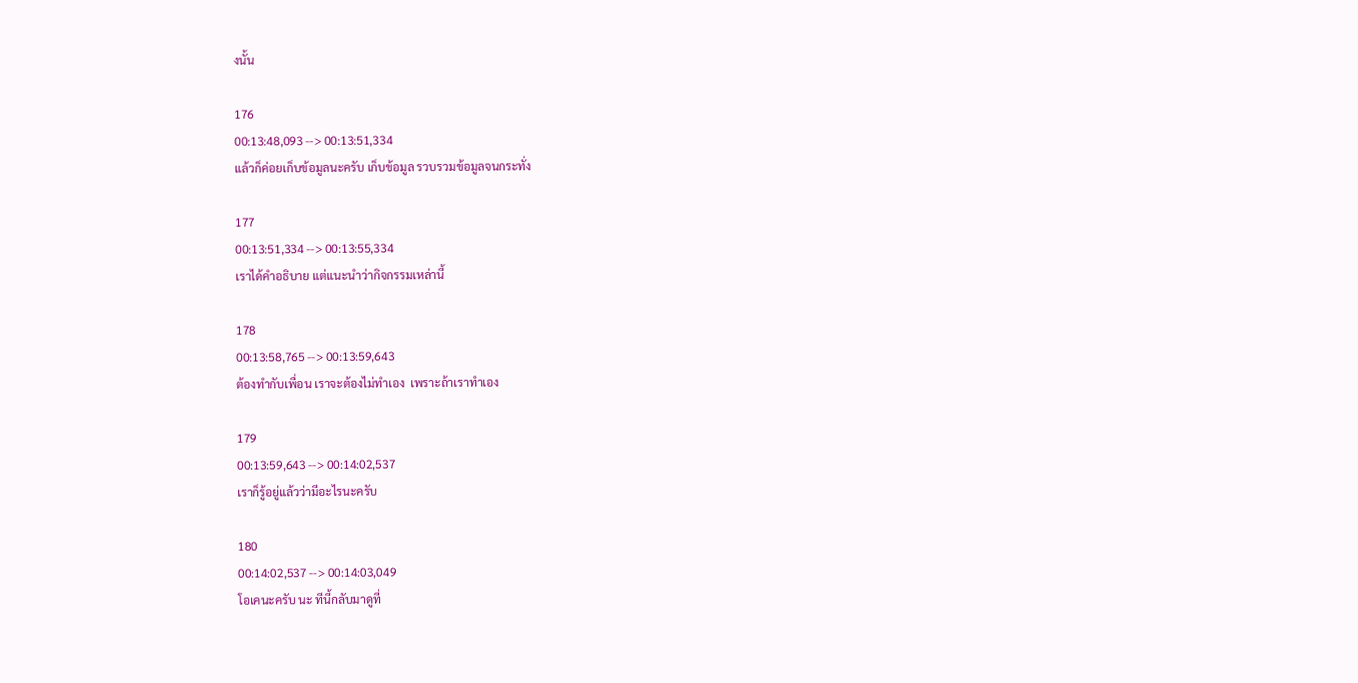งนั้น

176
00:13:48,093 --> 00:13:51,334
แล้วก็ค่อยเก็บข้อมูลนะครับ เก็บข้อมูล รวบรวมข้อมูลจนกระทั่ง

177
00:13:51,334 --> 00:13:55,334
เราได้คำอธิบาย แต่แนะนำว่ากิจกรรมเหล่านี้

178
00:13:58,765 --> 00:13:59,643
ต้องทำกับเพื่อน เราจะต้องไม่ทำเอง  เพราะถ้าเราทำเอง

179
00:13:59,643 --> 00:14:02,537
เราก็รู้อยู่แล้วว่ามีอะไรนะครับ

180
00:14:02,537 --> 00:14:03,049
โอเคนะครับ นะ ทีนี้กลับมาดูที่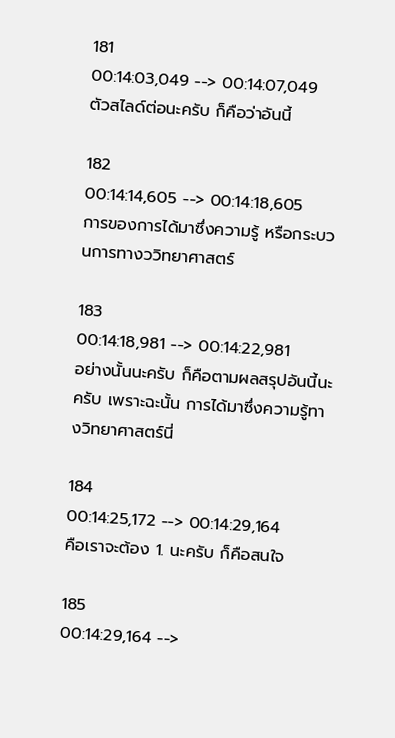181
00:14:03,049 --> 00:14:07,049
ตัวสไลด์ต่อนะครับ ก็คือว่าอันนี้

182
00:14:14,605 --> 00:14:18,605
การของการได้มาซึ่งความรู้ หรือกระบวนการทางววิทยาศาสตร์

183
00:14:18,981 --> 00:14:22,981
อย่างนั้นนะครับ ก็คือตามผลสรุปอันนี้นะครับ เพราะฉะนั้น การได้มาซึ่งความรู้ทางวิทยาศาสตร์นี่

184
00:14:25,172 --> 00:14:29,164
คือเราจะต้อง 1. นะครับ ก็คือสนใจ

185
00:14:29,164 -->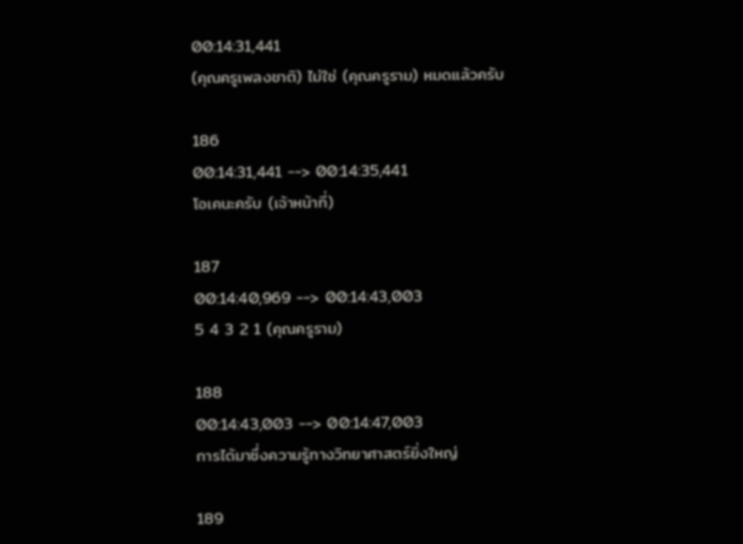00:14:31,441
(คุณครูเพลงชาติ) ไม่ใช่ (คุณครูราม) หมดแล้วครับ

186
00:14:31,441 --> 00:14:35,441
โอเคนะครับ (เจ้าหน้าที่)

187
00:14:40,969 --> 00:14:43,003
5 4 3 2 1 (คุณครูราม)

188
00:14:43,003 --> 00:14:47,003
การได้มาซึ่งความรู้ทางวิทยาศาสตร์ยิ่งใหญ่

189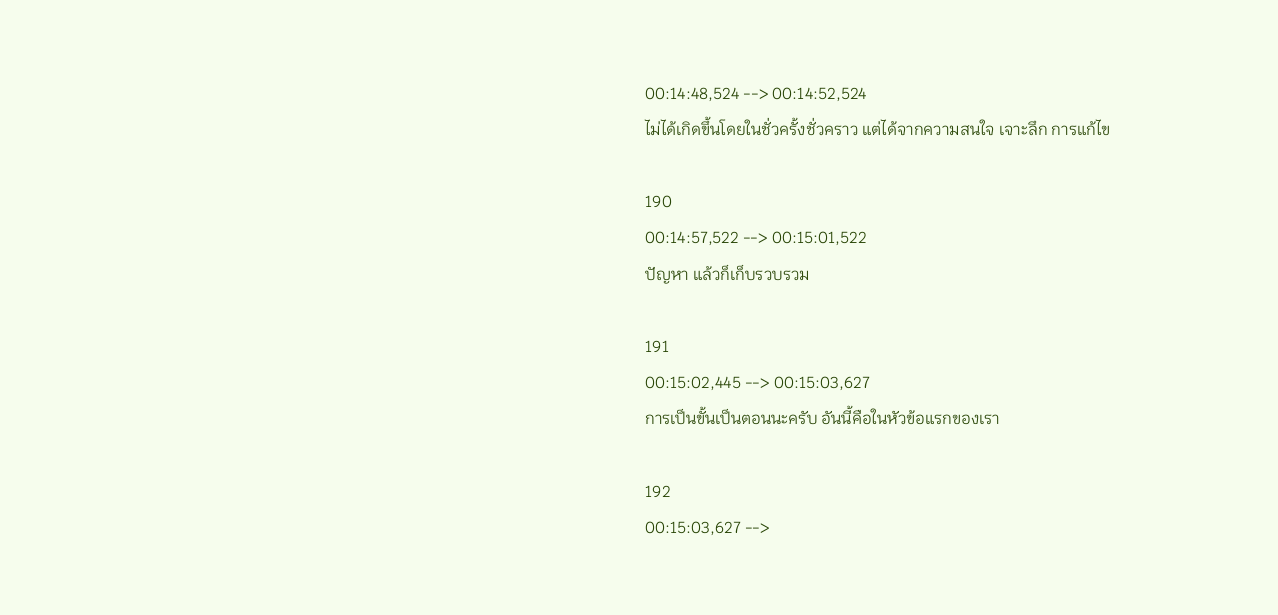00:14:48,524 --> 00:14:52,524
ไม่ได้เกิดขึ้นโดยในชั่วครั้งชั่วคราว แต่ได้จากความสนใจ เจาะลึก การแก้ไข

190
00:14:57,522 --> 00:15:01,522
ปัญหา แล้วก็เก็บรวบรวม

191
00:15:02,445 --> 00:15:03,627
การเป็นขั้นเป็นตอนนะครับ อันนี้คือในหัวข้อแรกของเรา

192
00:15:03,627 -->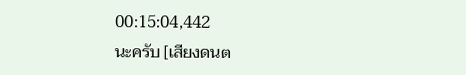00:15:04,442
นะครับ [เสียงดนต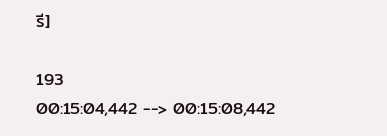รี]

193
00:15:04,442 --> 00:15:08,442